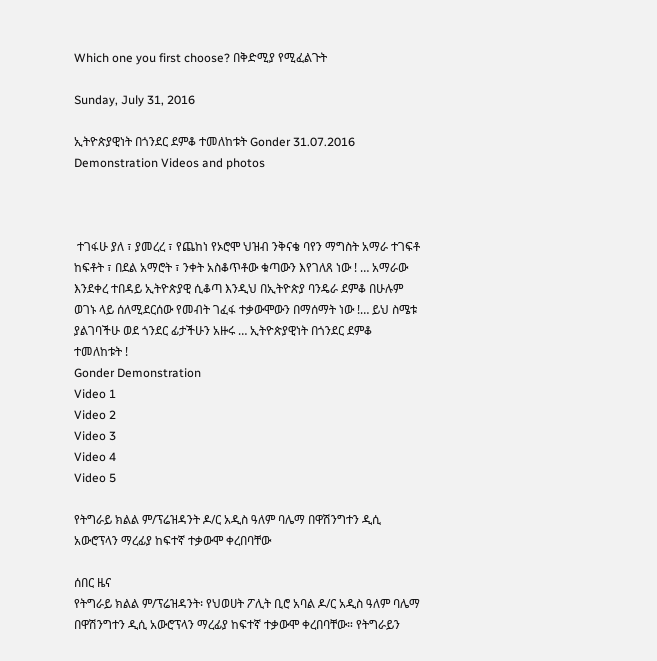Which one you first choose? በቅድሚያ የሚፈልጉት

Sunday, July 31, 2016

ኢትዮጵያዊነት በጎንደር ደምቆ ተመለከቱት Gonder 31.07.2016 Demonstration Videos and photos



 ተገፋሁ ያለ ፣ ያመረረ ፣ የጨከነ የኦሮሞ ህዝብ ንቅናቄ ባየን ማግስት አማራ ተገፍቶ ከፍቶት ፣ በደል አማሮት ፣ ንቀት አስቆጥቶው ቁጣውን እየገለጸ ነው ! … አማራው እንደቀረ ተበዳይ ኢትዮጵያዊ ሲቆጣ እንዲህ በኢትዮጵያ ባንዴራ ደምቆ በሁሉም ወገኑ ላይ ሰለሚደርሰው የመብት ገፈፋ ተቃውሞውን በማሰማት ነው !… ይህ ስሜቱ ያልገባችሁ ወደ ጎንደር ፊታችሁን አዙሩ … ኢትዮጵያዊነት በጎንደር ደምቆ ተመለከቱት !
Gonder Demonstration
Video 1
Video 2
Video 3
Video 4
Video 5

የትግራይ ክልል ም/ፕሬዝዳንት ዶ/ር አዲስ ዓለም ባሌማ በዋሽንግተን ዲሲ አውሮፕላን ማረፊያ ከፍተኛ ተቃውሞ ቀረበባቸው

ሰበር ዜና
የትግራይ ክልል ም/ፕሬዝዳንት፡ የህወሀት ፖሊት ቢሮ አባል ዶ/ር አዲስ ዓለም ባሌማ በዋሽንግተን ዲሲ አውሮፕላን ማረፊያ ከፍተኛ ተቃውሞ ቀረበባቸው። የትግራይን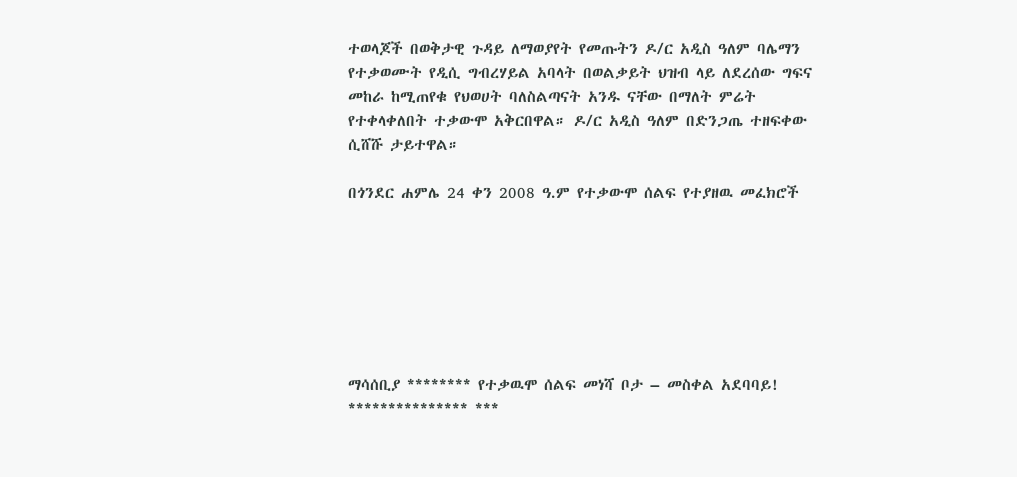ተወላጆች በወቅታዊ ጉዳይ ለማወያየት የመጡትን ዶ/ር አዲስ ዓለም ባሌማን የተቃወሙት የዲሲ ግብረሃይል አባላት በወልቃይት ህዝብ ላይ ለደረሰው ግፍና መከራ ከሚጠየቁ የህወሀት ባለስልጣናት አንዱ ናቸው በማለት ምሬት የተቀላቀለበት ተቃውሞ አቅርበዋል። ዶ/ር አዲስ ዓለም በድንጋጤ ተዘፍቀው ሲሸሹ ታይተዋል።

በጎንደር ሐምሌ 24 ቀን 2008 ዓ.ም የተቃውሞ ሰልፍ የተያዘዉ መፈክሮች







ማሳሰቢያ ******** የተቃዉሞ ሰልፍ መነሻ ቦታ – መስቀል አደባባይ! *************** ***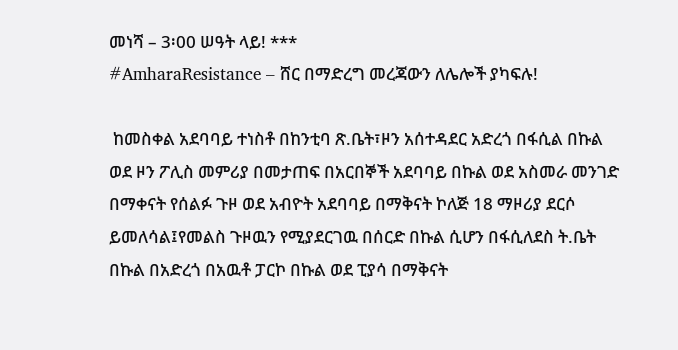መነሻ – 3፡00 ሠዓት ላይ! ***
#AmharaResistance – ሸር በማድረግ መረጃውን ለሌሎች ያካፍሉ!

 ከመስቀል አደባባይ ተነስቶ በከንቲባ ጽ.ቤት፣ዞን አሰተዳደር አድረጎ በፋሲል በኩል ወደ ዞን ፖሊስ መምሪያ በመታጠፍ በአርበኞች አደባባይ በኩል ወደ አስመራ መንገድ በማቀናት የሰልፉ ጉዞ ወደ አብዮት አደባባይ በማቅናት ኮለጅ 18 ማዞሪያ ደርሶ ይመለሳል፤የመልስ ጉዞዉን የሚያደርገዉ በሰርድ በኩል ሲሆን በፋሲለደስ ት.ቤት በኩል በአድረጎ በአዉቶ ፓርኮ በኩል ወደ ፒያሳ በማቅናት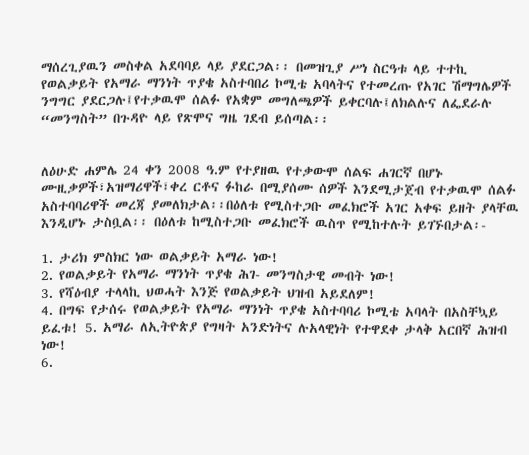ማሰረጊያዉን መስቀል አደባባይ ላይ ያደርጋል፡፡ በመዝጊያ ሥነ ስርዓቱ ላይ ተተኪ የወልቃይት የአማራ ማንነት ጥያቄ አስተባበሪ ኮሚቴ አባላትና የተመረጡ የአገር ሽማግሌዎች ንግግር ያደርጋሉ፤የተቃዉሞ ሰልፉ የአቋም መግለጫዎች ይቀርባሉ፤ለክልሉና ለፌደራሉ “መንግስት” በጉዳዮ ላይ የጽሞና ግዜ ገደብ ይሰጣል፡፡


ለዕሁድ ሐምሌ 24 ቀን 2008 ዓ.ም የተያዘዉ የተቃውሞ ሰልፍ ሐገርኛ በሆኑ ሙዚቃዎች፣አዝማሪዋች፣ቀረ ርቶና ፉከራ በሚያሰሙ ሰዎች እንደሚታጀብ የተቃዉሞ ሰልፉ አስተባባሪዋች መረጃ ያመለክታል፡፡በዕለቱ የሚስተጋቡ መፈክሮች አገር አቀፍ ይዘት ያላቸዉ እንዲሆኑ ታስቧል፡፡ በዕለቱ ከሚስተጋቡ መፈክሮች ዉስጥ የሚከተሉት ይገኙበታል፡-

1. ታሪክ ምስክር ነው ወልቃይት አማራ ነው!
2. የወልቃይት የአማራ ማንነት ጥያቄ ሕገ- መንግስታዊ መብት ነው!
3. የሻዕብያ ተላላኪ ህወሓት እንጅ የወልቃይት ህዝብ አይደለም!
4. በግፍ የታሰሩ የወልቃይት የአማራ ማንነት ጥያቄ አስተባባሪ ኮሚቴ አባላት በአስቸኳይ ይፈቱ! 5. አማራ ለኢትዮጵያ የግዛት አንድነትና ሉአላዊነት የተዋደቀ ታላቅ አርበኛ ሕዝብ ነው!
6.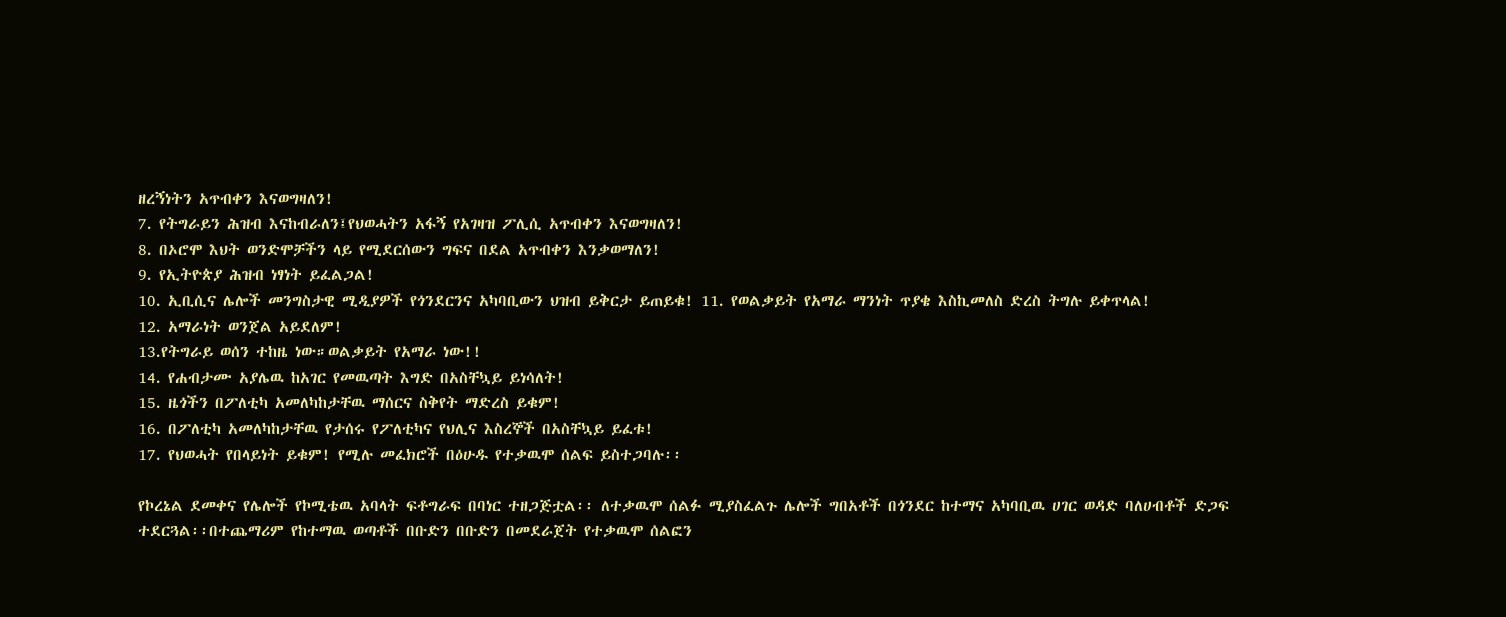ዘረኝነትን አጥብቀን እናወግዛለን!
7. የትግራይን ሕዝብ እናከብራለን፤የህወሓትን አፋኝ የአገዛዝ ፖሊሲ አጥብቀን እናወግዛለን!
8. በኦሮሞ እህት ወንድሞቻችን ላይ የሚደርሰውን ግፍና በደል አጥብቀን እንቃወማለን!
9. የኢትዮጵያ ሕዝብ ነፃነት ይፈልጋል!
10. ኢቢሲና ሌሎች መንግስታዊ ሚዲያዎች የጎንደርንና አካባቢውን ህዝብ ይቅርታ ይጠይቁ! 11. የወልቃይት የአማራ ማንነት ጥያቄ እስኪመለስ ድረስ ትግሉ ይቀጥላል!
12. አማራነት ወንጀል አይደለም!
13.የትግራይ ወሰን ተከዜ ነው።ወልቃይት የአማራ ነው!!
14. የሐብታሙ አያሌዉ ከአገር የመዉጣት እግድ በአስቸኳይ ይነሳለት!
15. ዜጎችን በፖለቲካ አመለካከታቸዉ ማሰርና ስቅየት ማድረስ ይቁም!
16. በፖለቲካ አመለካከታቸዉ የታሰሩ የፖለቲካና የህሊና እስረኞች በአስቸኳይ ይፈቱ!
17. የህወሓት የበላይነት ይቁም! የሚሉ መፈክሮች በዕሁዱ የተቃዉሞ ሰልፍ ይስተጋባሉ፡፡

የኮረኔል ደመቀና የሌሎች የኮሚቴዉ አባላት ፍቶግራፍ በባነር ተዘጋጅቷል፡፡ ለተቃዉሞ ሰልፉ ሚያስፈልጉ ሌሎች ግበአቶች በጎንደር ከተማና አካባቢዉ ሀገር ወዳድ ባለሀብቶች ድጋፍ ተደርጓል፡፡በተጨማሪም የከተማዉ ወጣቶች በቡድን በቡድን በመደራጀት የተቃዉሞ ሰልፎን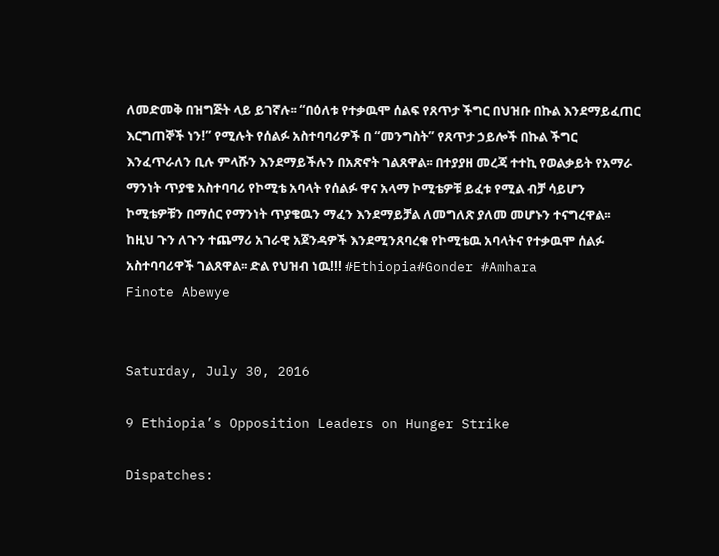ለመድመቅ በዝግጅት ላይ ይገኛሉ፡፡ “በዕለቱ የተቃዉሞ ሰልፍ የጸጥታ ችግር በህዝቡ በኩል እንደማይፈጠር እርግጠኞች ነን!” የሚሉት የሰልፉ አስተባባሪዎች በ “መንግስት” የጸጥታ ኃይሎች በኩል ችግር እንፈጥራለን ቢሉ ምላሹን እንደማይችሉን በአጽኖት ገልጸዋል፡፡ በተያያዘ መረጃ ተተኪ የወልቃይት የአማራ ማንነት ጥያቄ አስተባባሪ የኮሚቴ አባላት የሰልፉ ዋና አላማ ኮሚቴዎቹ ይፈቱ የሚል ብቻ ሳይሆን ኮሚቴዎቹን በማሰር የማንነት ጥያቄዉን ማፈን እንደማይቻል ለመግለጽ ያለመ መሆኑን ተናግረዋል፡፡ ከዚህ ጉን ለጉን ተጨማሪ አገራዊ አጀንዳዎች እንደሚንጸባረቁ የኮሚቴዉ አባላትና የተቃዉሞ ሰልፉ አስተባባሪዋች ገልጸዋል፡፡ ድል የህዝብ ነዉ!!! #Ethiopia#Gonder #Amhara
Finote Abewye


Saturday, July 30, 2016

9 Ethiopia’s Opposition Leaders on Hunger Strike

Dispatches: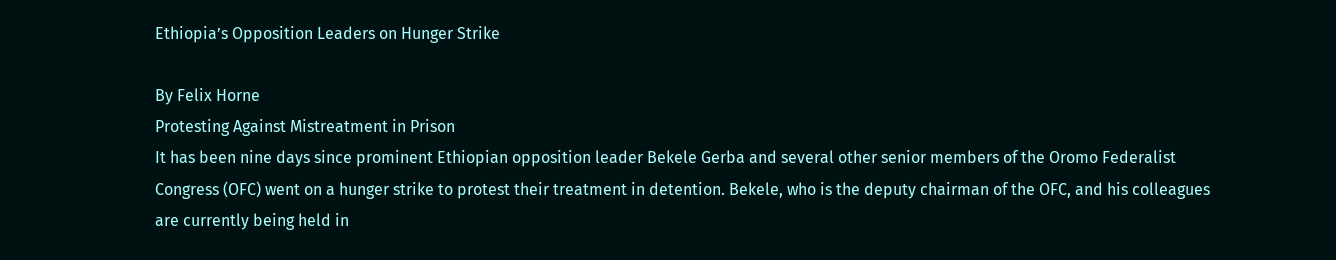Ethiopia’s Opposition Leaders on Hunger Strike

By Felix Horne
Protesting Against Mistreatment in Prison
It has been nine days since prominent Ethiopian opposition leader Bekele Gerba and several other senior members of the Oromo Federalist Congress (OFC) went on a hunger strike to protest their treatment in detention. Bekele, who is the deputy chairman of the OFC, and his colleagues are currently being held in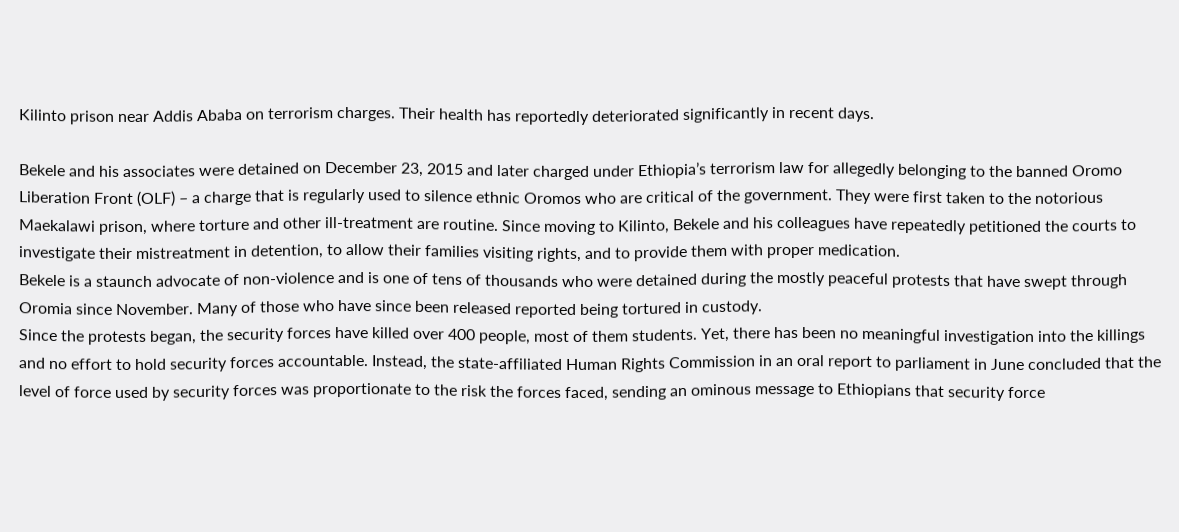Kilinto prison near Addis Ababa on terrorism charges. Their health has reportedly deteriorated significantly in recent days.

Bekele and his associates were detained on December 23, 2015 and later charged under Ethiopia’s terrorism law for allegedly belonging to the banned Oromo Liberation Front (OLF) – a charge that is regularly used to silence ethnic Oromos who are critical of the government. They were first taken to the notorious Maekalawi prison, where torture and other ill-treatment are routine. Since moving to Kilinto, Bekele and his colleagues have repeatedly petitioned the courts to investigate their mistreatment in detention, to allow their families visiting rights, and to provide them with proper medication.
Bekele is a staunch advocate of non-violence and is one of tens of thousands who were detained during the mostly peaceful protests that have swept through Oromia since November. Many of those who have since been released reported being tortured in custody.
Since the protests began, the security forces have killed over 400 people, most of them students. Yet, there has been no meaningful investigation into the killings and no effort to hold security forces accountable. Instead, the state-affiliated Human Rights Commission in an oral report to parliament in June concluded that the level of force used by security forces was proportionate to the risk the forces faced, sending an ominous message to Ethiopians that security force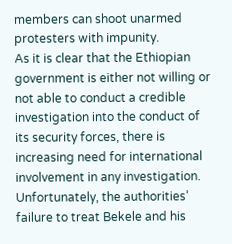members can shoot unarmed protesters with impunity.
As it is clear that the Ethiopian government is either not willing or not able to conduct a credible investigation into the conduct of its security forces, there is increasing need for international involvement in any investigation.
Unfortunately, the authorities’ failure to treat Bekele and his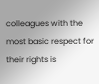colleagues with the most basic respect for their rights is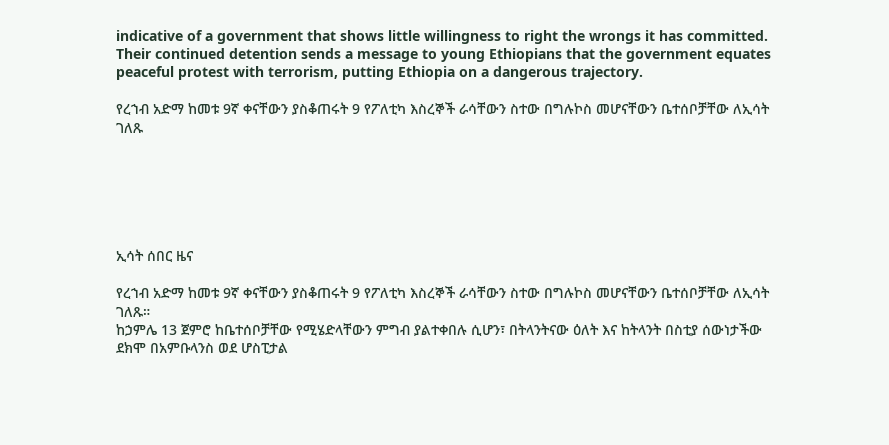indicative of a government that shows little willingness to right the wrongs it has committed. Their continued detention sends a message to young Ethiopians that the government equates peaceful protest with terrorism, putting Ethiopia on a dangerous trajectory.

የረኀብ አድማ ከመቱ 9ኛ ቀናቸውን ያስቆጠሩት 9 የፖለቲካ እስረኞች ራሳቸውን ስተው በግሉኮስ መሆናቸውን ቤተሰቦቻቸው ለኢሳት ገለጹ






ኢሳት ሰበር ዜና

የረኀብ አድማ ከመቱ 9ኛ ቀናቸውን ያስቆጠሩት 9 የፖለቲካ እስረኞች ራሳቸውን ስተው በግሉኮስ መሆናቸውን ቤተሰቦቻቸው ለኢሳት ገለጹ።
ከኃምሌ 13 ጀምሮ ከቤተሰቦቻቸው የሚሄድላቸውን ምግብ ያልተቀበሉ ሲሆን፣ በትላንትናው ዕለት እና ከትላንት በስቲያ ሰውነታችው ደክሞ በአምቡላንስ ወደ ሆስፒታል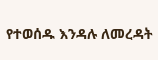የተወሰዱ እንዳሉ ለመረዳት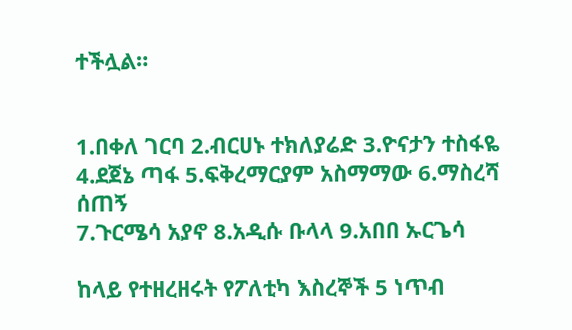ተችሏል።


1.በቀለ ገርባ 2.ብርሀኑ ተክለያሬድ 3.ዮናታን ተስፋዬ
4.ደጀኔ ጣፋ 5.ፍቅረማርያም አስማማው 6.ማስረሻ ሰጠኝ
7.ጉርሜሳ አያኖ 8.አዲሱ ቡላላ 9.አበበ ኡርጌሳ

ከላይ የተዘረዘሩት የፖለቲካ እስረኞች 5 ነጥብ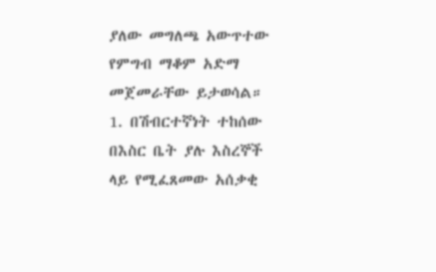ያለው መግለጫ አውጥተው የምግብ ማቆም አድማ መጀመራቸው ይታወሳል።
1. በሽብርተኛነት ተከሰው በእስር ቤት ያሉ እስረኞች ላይ የሚፈጸመው አሰቃቂ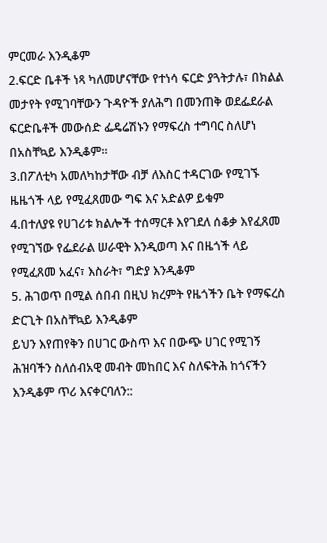ምርመራ እንዲቆም
2.ፍርድ ቤቶች ነጻ ካለመሆናቸው የተነሳ ፍርድ ያጓትታሉ፣ በክልል መታየት የሚገባቸውን ጉዳዮች ያለሕግ በመንጠቅ ወደፌደራል ፍርድቤቶች መውሰድ ፌዴሬሽኑን የማፍረስ ተግባር ስለሆነ በአስቸኳይ እንዲቆም።
3.በፖለቲካ አመለካከታቸው ብቻ ለእስር ተዳርገው የሚገኙ ዜዜጎች ላይ የሚፈጸመው ግፍ እና አድልዎ ይቁም
4.በተለያዩ የሀገሪቱ ክልሎች ተሰማርቶ እየገደለ ሰቆቃ እየፈጸመ የሚገኘው የፌደራል ሠራዊት እንዲወጣ እና በዜጎች ላይ የሚፈጸመ አፈና፣ እስራት፣ ግድያ እንዲቆም
5. ሕገወጥ በሚል ሰበብ በዚህ ክረምት የዜጎችን ቤት የማፍረስ ድርጊት በአስቸኳይ እንዲቆም
ይህን እየጠየቅን በሀገር ውስጥ እና በውጭ ሀገር የሚገኝ ሕዝባችን ስለሰብአዊ መብት መከበር እና ስለፍትሕ ከጎናችን እንዲቆም ጥሪ እናቀርባለን::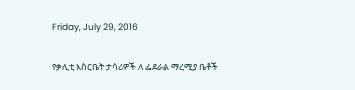Friday, July 29, 2016

የቃሊቲ እስርቤት ታሳሪዎች ለ ፌደራል ማረሚያ ቤቶች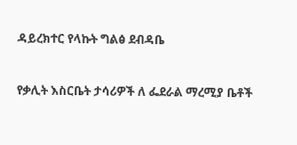ዳይረክተር የላኩት ግልፅ ደብዳቤ



የቃሊት እስርቤት ታሳሪዎች ለ ፌደራል ማረሚያ ቤቶች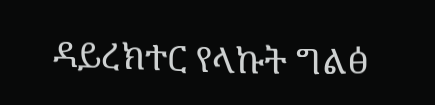ዳይረክተር የላኩት ግልፅ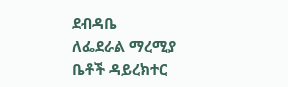ደብዳቤ
ለፌደራል ማረሚያ ቤቶች ዳይረክተር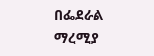በፌደራል ማረሚያ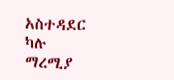አስተዳደር ካሉ ማረሚያ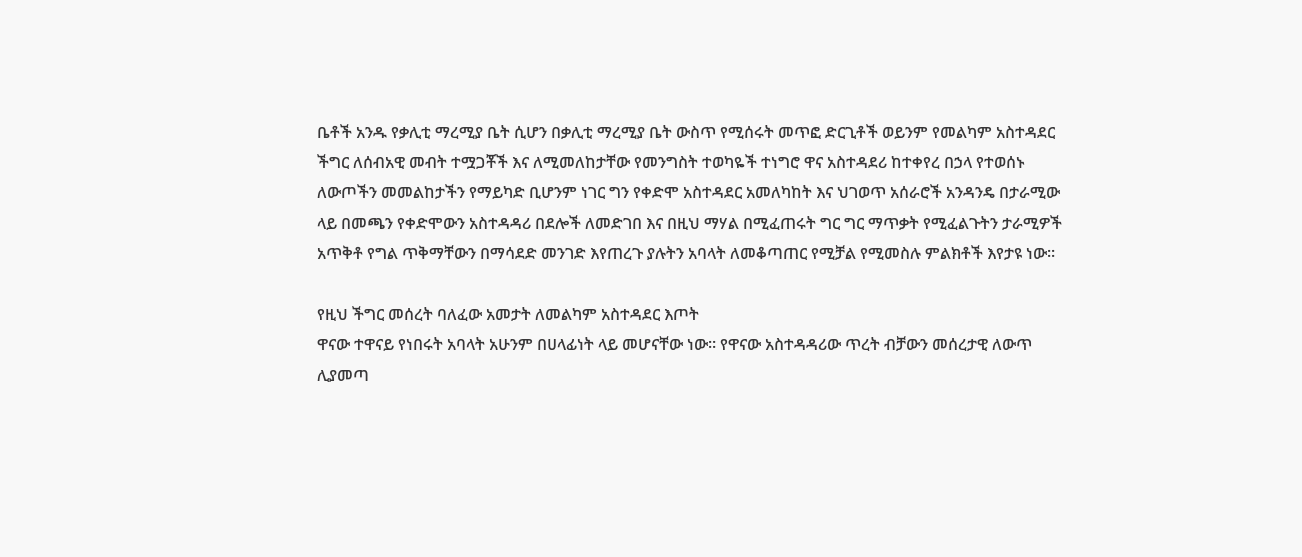ቤቶች አንዱ የቃሊቲ ማረሚያ ቤት ሲሆን በቃሊቲ ማረሚያ ቤት ውስጥ የሚሰሩት መጥፎ ድርጊቶች ወይንም የመልካም አስተዳደር ችግር ለሰብአዊ መብት ተሟጋቾች እና ለሚመለከታቸው የመንግስት ተወካዬች ተነግሮ ዋና አስተዳደሪ ከተቀየረ በኃላ የተወሰኑ ለውጦችን መመልከታችን የማይካድ ቢሆንም ነገር ግን የቀድሞ አስተዳደር አመለካከት እና ህገወጥ አሰራሮች አንዳንዴ በታራሚው ላይ በመጫን የቀድሞውን አስተዳዳሪ በደሎች ለመድገበ እና በዚህ ማሃል በሚፈጠሩት ግር ግር ማጥቃት የሚፈልጉትን ታራሚዎች አጥቅቶ የግል ጥቅማቸውን በማሳደድ መንገድ እየጠረጉ ያሉትን አባላት ለመቆጣጠር የሚቻል የሚመስሉ ምልክቶች እየታዩ ነው፡፡

የዚህ ችግር መሰረት ባለፈው አመታት ለመልካም አስተዳደር እጦት
ዋናው ተዋናይ የነበሩት አባላት አሁንም በሀላፊነት ላይ መሆናቸው ነው። የዋናው አስተዳዳሪው ጥረት ብቻውን መሰረታዊ ለውጥ ሊያመጣ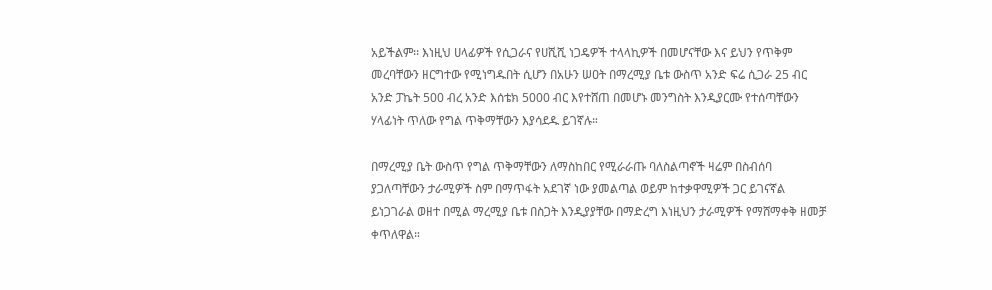አይችልም፡፡ እነዚህ ሀላፊዎች የሲጋራና የሀሺሺ ነጋዴዎች ተላላኪዎች በመሆናቸው እና ይህን የጥቅም መረባቸውን ዘርግተው የሚነግዱበት ሲሆን በአሁን ሠዐት በማረሚያ ቤቱ ውስጥ አንድ ፍሬ ሲጋራ 25 ብር አንድ ፓኬት 500 ብረ አንድ እሰቴክ 5000 ብር እየተሸጠ በመሆኑ መንግስት እንዲያርሙ የተሰጣቸውን ሃላፊነት ጥለው የግል ጥቅማቸውን እያሳደዱ ይገኛሉ።

በማረሚያ ቤት ውስጥ የግል ጥቅማቸውን ለማስከበር የሚራራጡ ባለስልጣኖች ዛሬም በስብሰባ ያጋለጣቸውን ታራሚዎች ስም በማጥፋት አደገኛ ነው ያመልጣል ወይም ከተቃዋሚዎች ጋር ይገናኛል ይነጋገራል ወዘተ በሚል ማረሚያ ቤቱ በስጋት እንዲያያቸው በማድረግ እነዚህን ታራሚዎች የማሸማቀቅ ዘመቻ ቀጥለዋል።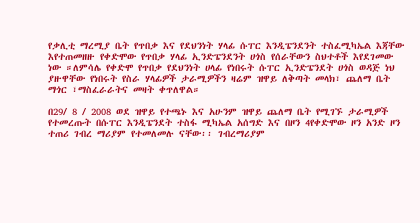የቃሊቲ ማረሚያ ቤት የጥበቃ እና የደህንነት ሃላፊ ሱፐር እንዲፔንደንት ተስፈሚካኤል እጃቸው እየተጠመዘዙ የቀድሞው የጥበቃ ሃላፊ ኢንድፔንደንት ሀጎስ የሰራቸውን ስህተቶች እየደገመው ነው ።ለምሳሌ የቀድሞ የጥበቃ የደህንነት ሀላፊ የነበሩት ሱፐር ኢንድፔንደት ሀጎስ ወዳጅ ነህ ያዙዋቸው የነበሩት የስራ ሃላፊዎች ታራሚዎችን ዛሬም ዝዋይ ለቅጣት መላክ፣ ጨለማ ቤት ማጎር ፣ማስፈራራትና መዛት ቀጥለዋል።

በ29/ 8 / 2008 ወደ ዝዋይ የተጫኑ እና አሁንም ዝዋይ ጨለማ ቤት የሚገኙ ታራሚዎች የተመረጡት በሱፐር እንዲፔንደት ተስፋ ሚካኤል አሰግድ እና በዞን 4የቀድሞው ዞን አንድ ዞን ተጠሪ ገብረ ማሪያም የተመለመሉ ናቸው፡፡ ገብረማሪያም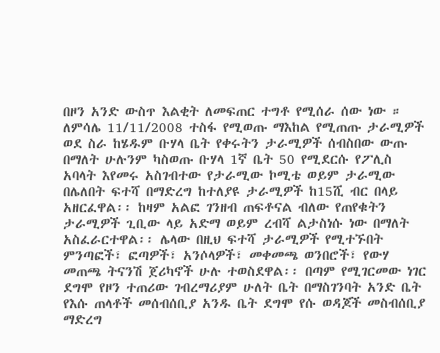በዞን አንድ ውስጥ እልቂት ለመፍጠር ተግቶ የሚሰራ ሰው ነው ። ለምሳሌ 11/11/2008 ተስፋ የሚወጡ ማእከል የሚጠጡ ታራሚዎች ወደ ስራ ከሄዱም ቡሃላ ቤት የቀሩትን ታራሚዎች ሰብስበው ውጡ በማለት ሁሉንም ካስወጡ ቡሃላ 1ኛ ቤት 50 የሚደርሱ የፖሊስ አባላት እየመሩ አስገብተው የታራሚው ኮሚቴ ወይም ታራሚው በሌለበት ፍተሻ በማድረግ ከተለያዩ ታራሚዎች ከ15ሺ ብር በላይ አዘርፈዋል፡፡ ከዛም አልፎ ገንዘብ ጠፍቶናል ብለው የጠየቁትን ታራሚዎች ጊቢው ላይ አድማ ወይም ረብሻ ልታስነሱ ነው በማለት አስፈራርተዋል፡፡ ሌላው በዚህ ፍተሻ ታራሚዎች የሚተኙበት ምንጣፎች፣ ፎጣዎች፣ አንሶላዎች፣ መቀመጫ ወንበሮች፣ የውሃ መጠጫ ትናንሽ ጀሪካኖች ሁሉ ተወስደዋል፡፡ በጣም የሚገርመው ነገር ደግሞ የዞን ተጠሪው ገብረማሪያም ሁለት ቤት በማስገንባት አንድ ቤት የእሱ ጠላቶች መሰብሰቢያ አንዱ ቤት ደግሞ የሱ ወዳጆች መስብሰቢያ ማድረግ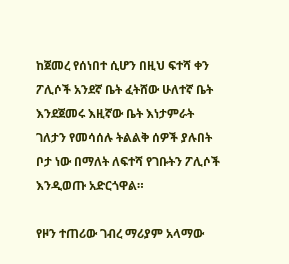ከጀመረ የሰነበተ ሲሆን በዚህ ፍተሻ ቀን ፖሊሶች አንደኛ ቤት ፈትሸው ሁለተኛ ቤት እንደጀመሩ እዚኛው ቤት እነታምራት ገለታን የመሳሰሉ ትልልቅ ሰዎች ያሉበት ቦታ ነው በማለት ለፍተሻ የገቡትን ፖሊሶች እንዲወጡ አድርጎዋል።

የዞን ተጠሪው ገብረ ማሪያም አላማው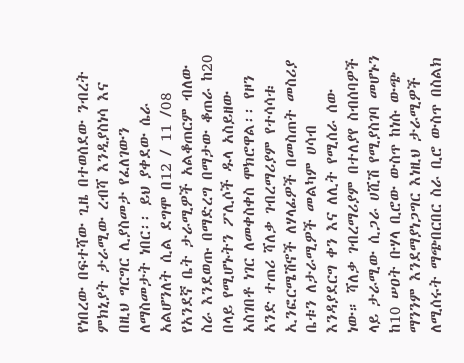የነበረው በፍተሻው ጊዜ በተወሰደው ንብረት ምክኒያት ታራሚው ረብሻ እንዲያስነሳ እና በዚህ ግርግር ሊያስመታ የፈለገውን ለማስመታት ነበር፡፡ ይህ ያቀደው ሴራ አልሆንለት ሲል ደግሞ በ12 / 11 /08 የአንደኛ ቤት ታራሚዎች አልቆጠርም ብለው ስራ እንደወጡ በማድረግ በማታው ቆጠራ ከ20 በላይ የሚሆኑትን ፖሊሶች ዱላ አስይዘው አስገበቶ ነገር ለመቀስቀስ ሞክሮዋል፡፡ የዞን አንድ ተጠሪ ሻለቃ ገብረማሪያም የተሳሳቱ ኢንፎርሜሽኖች ለሃላፊዎች በመስጠት መስሪያ ቤቱን ለታራሚዎች መልካም ሀሳብ እንዳያደርግ ቀን እና ለሊት የሚሰራ ሰው ነው። ሻለቃ ገብረማሪያም በተለያየ ስብሰባዎች ላይ ታራሚው ሲጋራ ሀሺሽ የሚያስገባ መሆኑን ከ10 ሠዐት ቡሃላ ቢሮው ውስጥ ከነሱ ውጭ ማንንም እንደማያነጋግር እነዚህ ታራሚዎች ለሚሰሩት ማጭበርበር ስራ ቢሮ ውስጥ በስልክ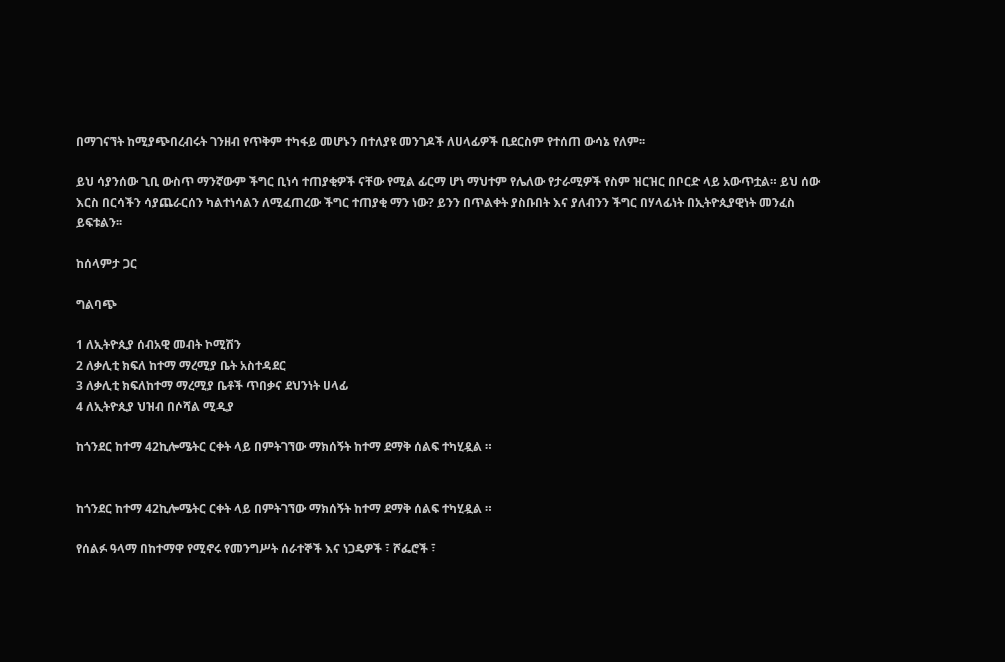በማገናኘት ከሚያጭበረብሩት ገንዘብ የጥቅም ተካፋይ መሆኑን በተለያዩ መንገዶች ለሀላፊዎች ቢደርስም የተሰጠ ውሳኔ የለም፡፡

ይህ ሳያንሰው ጊቢ ውስጥ ማንኛውም ችግር ቢነሳ ተጠያቂዎች ናቸው የሚል ፊርማ ሆነ ማህተም የሌለው የታራሚዎች የስም ዝርዝር በቦርድ ላይ አውጥቷል። ይህ ሰው እርስ በርሳችን ሳያጨራርሰን ካልተነሳልን ለሚፈጠረው ችግር ተጠያቂ ማን ነው? ይንን በጥልቀት ያስቡበት እና ያለብንን ችግር በሃላፊነት በኢትዮጲያዊነት መንፈስ ይፍቱልን፡፡

ከሰላምታ ጋር

ግልባጭ

1 ለኢትዮጲያ ሰብአዊ መብት ኮሚሽን
2 ለቃሊቲ ክፍለ ከተማ ማረሚያ ቤት አስተዳደር
3 ለቃሊቲ ክፍለከተማ ማረሚያ ቤቶች ጥበቃና ደህንነት ሀላፊ
4 ለኢትዮጲያ ህዝብ በሶሻል ሚዲያ

ከጎንደር ከተማ 42ኪሎሜትር ርቀት ላይ በምትገኘው ማክሰኝት ከተማ ደማቅ ሰልፍ ተካሂዷል ።


ከጎንደር ከተማ 42ኪሎሜትር ርቀት ላይ በምትገኘው ማክሰኝት ከተማ ደማቅ ሰልፍ ተካሂዷል ።

የሰልፉ ዓላማ በከተማዋ የሚኖሩ የመንግሥት ሰራተኞች እና ነጋዴዎች ፣ ሾፌሮች ፣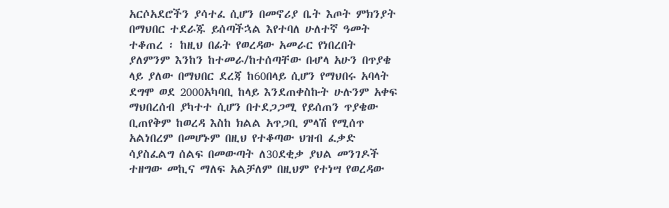አርሶአደሮችን ያሳተፈ ሲሆን በመኖሪያ ቤት እጦት ምክንያት በማህበር ተደራጁ ይሰጣችኋል እየተባለ ሁለተኛ ዓመት ተቆጠረ ፡ ከዚህ በፊት የወረዳው አመራር የነበረበት ያለምንም እንከን ከተመራ/ከተሰጣቸው በሇላ አሁን በጥያቄ ላይ ያለው በማህበር ደረጃ ከ60በላይ ሲሆን የማህበሩ አባላት ደግሞ ወደ 2000አካባቢ ከላይ እንደጠቀስኩት ሁሉንም አቀፍ ማህበረሰብ ያካተተ ሲሆን በተደጋጋሚ የይሰጠን ጥያቄው ቢጠየቅም ከወረዳ እስከ ክልል አጥጋቢ ምላሽ የሚሰጥ አልነበረም በመሆኑም በዚህ የተቆጣው ህዝብ ፈቃድ ሳያስፈልግ ሰልፍ በመውጣት ለ30ደቂቃ ያህል መንገዶች ተዘግው መኪና ማለፍ አልቻለም በዚህም የተነሣ የወረዳው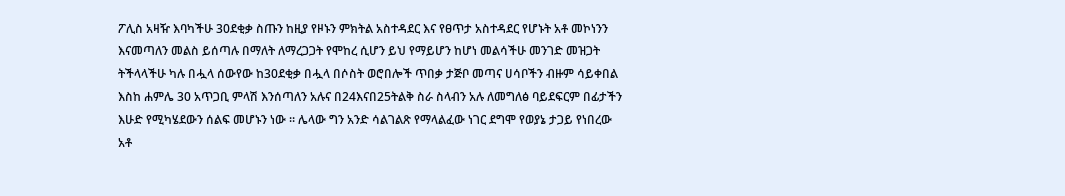ፖሊስ አዛዥ እባካችሁ 30ደቂቃ ስጡን ከዚያ የዞኑን ምክትል አስተዳደር እና የፀጥታ አስተዳደር የሆኑት አቶ መኮነንን እናመጣለን መልስ ይሰጣሉ በማለት ለማረጋጋት የሞከረ ሲሆን ይህ የማይሆን ከሆነ መልሳችሁ መንገድ መዝጋት ትችላላችሁ ካሉ በሗላ ሰውየው ከ30ደቂቃ በሗላ በሶስት ወሮበሎች ጥበቃ ታጅቦ መጣና ሀሳቦችን ብዙም ሳይቀበል እስከ ሐምሌ 30 አጥጋቢ ምላሽ እንሰጣለን አሉና በ24እናበ25ትልቅ ስራ ስላብን አሉ ለመግለፅ ባይደፍርም በፊታችን እሁድ የሚካሄደውን ሰልፍ መሆኑን ነው ። ሌላው ግን አንድ ሳልገልጽ የማላልፈው ነገር ደግሞ የወያኔ ታጋይ የነበረው አቶ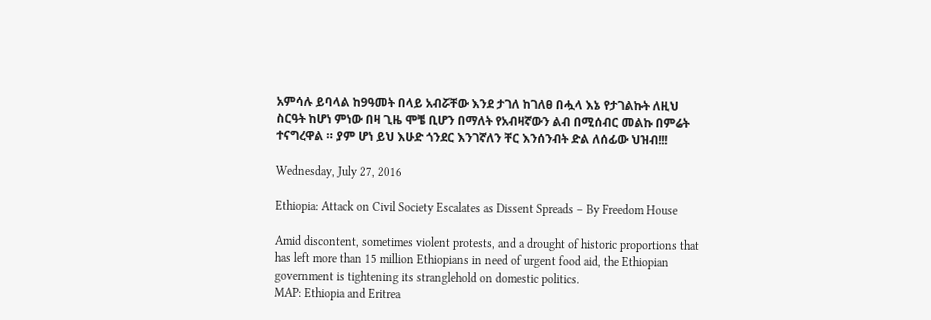አምሳሉ ይባላል ከ9ዓመት በላይ አብሯቸው እንደ ታገለ ከገለፀ በሗላ እኔ የታገልኩት ለዚህ ስርዓት ከሆነ ምነው በዛ ጊዜ ሞቼ ቢሆን በማለት የአብዛኛውን ልብ በሚሰብር መልኩ በምሬት ተናግረዋል ። ያም ሆነ ይህ እሁድ ጎንደር እንገኛለን ቸር እንሰንብት ድል ለሰፊው ህዝብ!!!

Wednesday, July 27, 2016

Ethiopia: Attack on Civil Society Escalates as Dissent Spreads – By Freedom House

Amid discontent, sometimes violent protests, and a drought of historic proportions that has left more than 15 million Ethiopians in need of urgent food aid, the Ethiopian government is tightening its stranglehold on domestic politics.
MAP: Ethiopia and Eritrea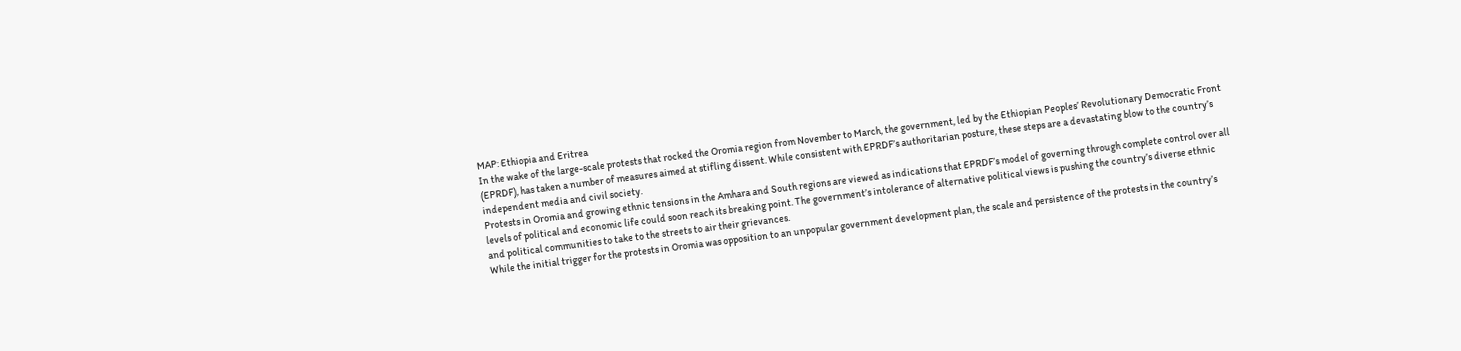MAP: Ethiopia and Eritrea
In the wake of the large-scale protests that rocked the Oromia region from November to March, the government, led by the Ethiopian Peoples’ Revolutionary Democratic Front (EPRDF), has taken a number of measures aimed at stifling dissent. While consistent with EPRDF’s authoritarian posture, these steps are a devastating blow to the country’s independent media and civil society.
Protests in Oromia and growing ethnic tensions in the Amhara and South regions are viewed as indications that EPRDF’s model of governing through complete control over all levels of political and economic life could soon reach its breaking point. The government’s intolerance of alternative political views is pushing the country’s diverse ethnic and political communities to take to the streets to air their grievances.
While the initial trigger for the protests in Oromia was opposition to an unpopular government development plan, the scale and persistence of the protests in the country’s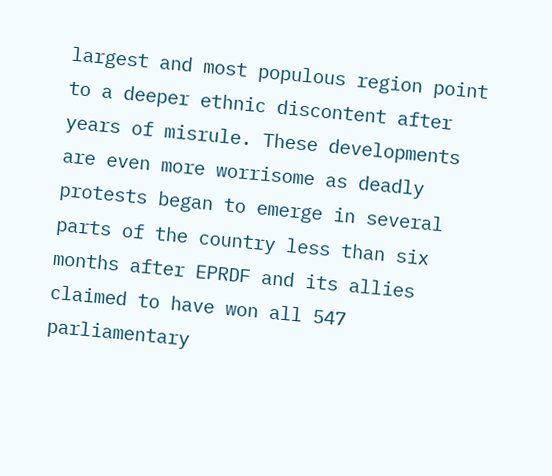largest and most populous region point to a deeper ethnic discontent after years of misrule. These developments are even more worrisome as deadly protests began to emerge in several parts of the country less than six months after EPRDF and its allies claimed to have won all 547 parliamentary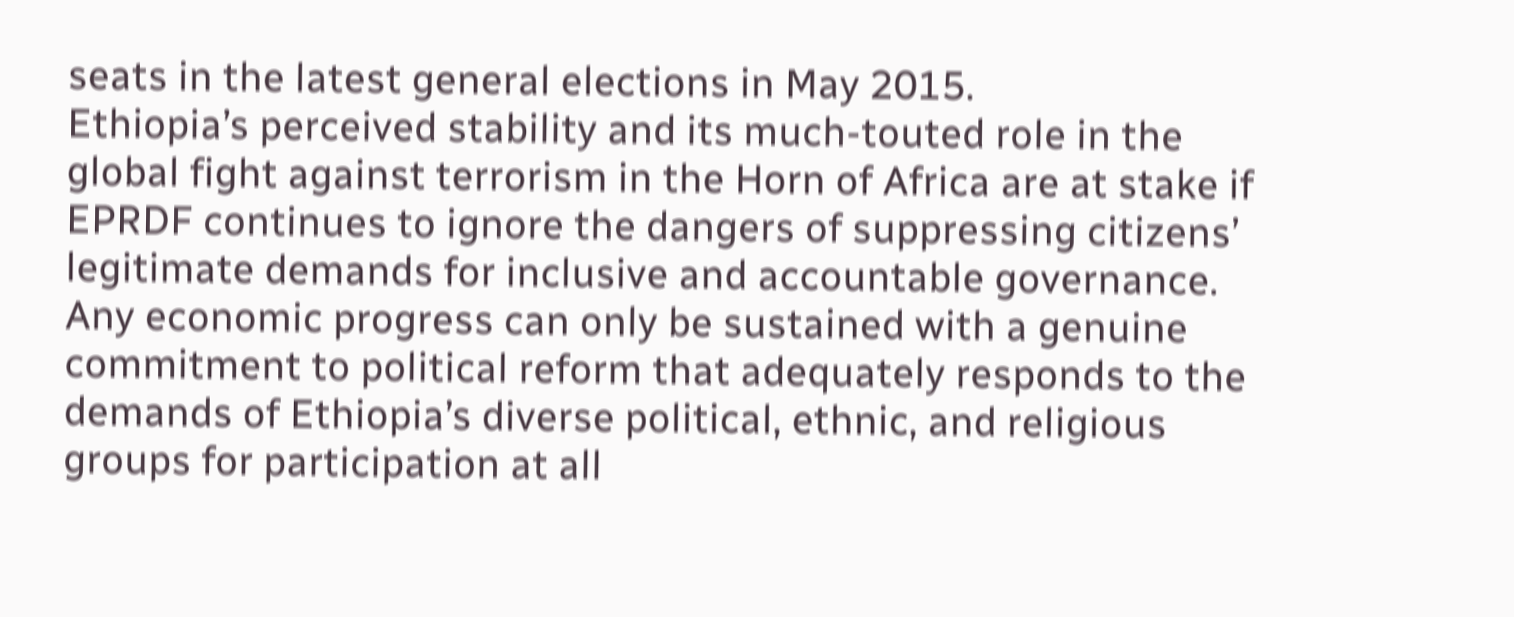seats in the latest general elections in May 2015.
Ethiopia’s perceived stability and its much-touted role in the global fight against terrorism in the Horn of Africa are at stake if EPRDF continues to ignore the dangers of suppressing citizens’ legitimate demands for inclusive and accountable governance. Any economic progress can only be sustained with a genuine commitment to political reform that adequately responds to the demands of Ethiopia’s diverse political, ethnic, and religious groups for participation at all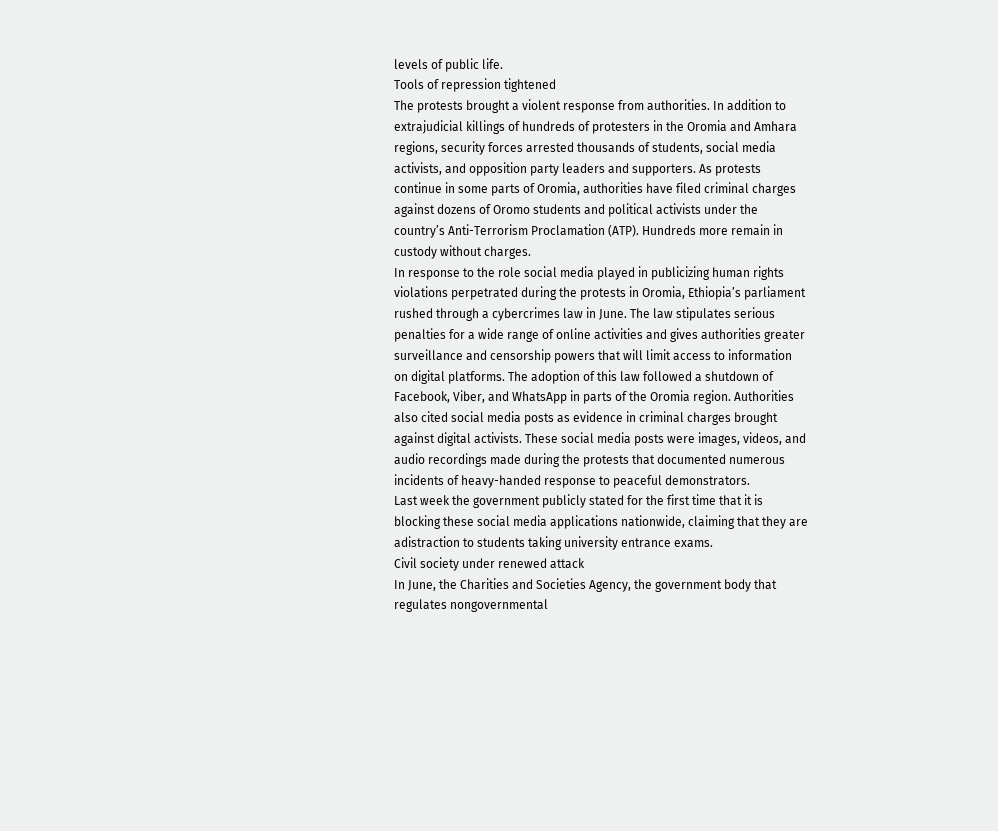levels of public life.
Tools of repression tightened
The protests brought a violent response from authorities. In addition to extrajudicial killings of hundreds of protesters in the Oromia and Amhara regions, security forces arrested thousands of students, social media activists, and opposition party leaders and supporters. As protests continue in some parts of Oromia, authorities have filed criminal charges against dozens of Oromo students and political activists under the country’s Anti-Terrorism Proclamation (ATP). Hundreds more remain in custody without charges.
In response to the role social media played in publicizing human rights violations perpetrated during the protests in Oromia, Ethiopia’s parliament rushed through a cybercrimes law in June. The law stipulates serious penalties for a wide range of online activities and gives authorities greater surveillance and censorship powers that will limit access to information on digital platforms. The adoption of this law followed a shutdown of Facebook, Viber, and WhatsApp in parts of the Oromia region. Authorities also cited social media posts as evidence in criminal charges brought against digital activists. These social media posts were images, videos, and audio recordings made during the protests that documented numerous incidents of heavy-handed response to peaceful demonstrators.
Last week the government publicly stated for the first time that it is blocking these social media applications nationwide, claiming that they are adistraction to students taking university entrance exams.
Civil society under renewed attack
In June, the Charities and Societies Agency, the government body that regulates nongovernmental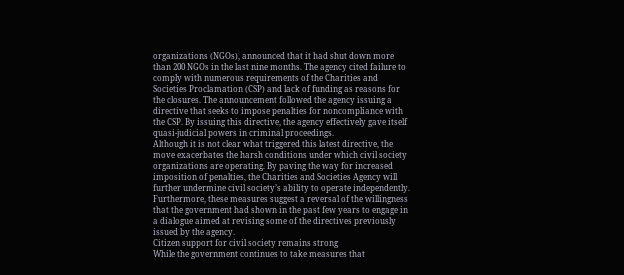organizations (NGOs), announced that it had shut down more than 200 NGOs in the last nine months. The agency cited failure to comply with numerous requirements of the Charities and Societies Proclamation (CSP) and lack of funding as reasons for the closures. The announcement followed the agency issuing a directive that seeks to impose penalties for noncompliance with the CSP. By issuing this directive, the agency effectively gave itself quasi-judicial powers in criminal proceedings.
Although it is not clear what triggered this latest directive, the move exacerbates the harsh conditions under which civil society organizations are operating. By paving the way for increased imposition of penalties, the Charities and Societies Agency will further undermine civil society’s ability to operate independently. Furthermore, these measures suggest a reversal of the willingness that the government had shown in the past few years to engage in a dialogue aimed at revising some of the directives previously issued by the agency.
Citizen support for civil society remains strong
While the government continues to take measures that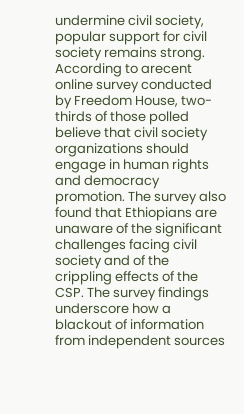undermine civil society, popular support for civil society remains strong. According to arecent online survey conducted by Freedom House, two-thirds of those polled believe that civil society organizations should engage in human rights and democracy promotion. The survey also found that Ethiopians are unaware of the significant challenges facing civil society and of the crippling effects of the CSP. The survey findings underscore how a blackout of information from independent sources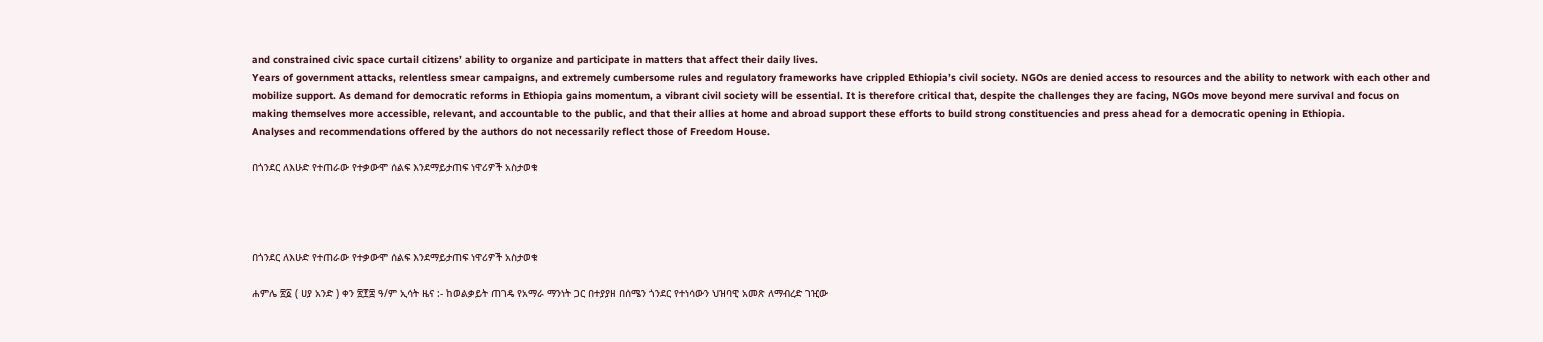and constrained civic space curtail citizens’ ability to organize and participate in matters that affect their daily lives.
Years of government attacks, relentless smear campaigns, and extremely cumbersome rules and regulatory frameworks have crippled Ethiopia’s civil society. NGOs are denied access to resources and the ability to network with each other and mobilize support. As demand for democratic reforms in Ethiopia gains momentum, a vibrant civil society will be essential. It is therefore critical that, despite the challenges they are facing, NGOs move beyond mere survival and focus on making themselves more accessible, relevant, and accountable to the public, and that their allies at home and abroad support these efforts to build strong constituencies and press ahead for a democratic opening in Ethiopia.
Analyses and recommendations offered by the authors do not necessarily reflect those of Freedom House.

በጎንደር ለእሁድ የተጠራው የተቃውሞ ሰልፍ እንደማይታጠፍ ነዋሪዎች አስታወቁ




በጎንደር ለእሁድ የተጠራው የተቃውሞ ሰልፍ እንደማይታጠፍ ነዋሪዎች አስታወቁ

ሐምሌ ፳፩ ( ሀያ አንድ ) ቀን ፳፻፰ ዓ/ም ኢሳት ዜና :- ከወልቃይት ጠገዴ የአማራ ማንነት ጋር በተያያዘ በሰሜን ጎንደር የተነሳውን ህዝባዊ አመጽ ለማብረድ ገዢው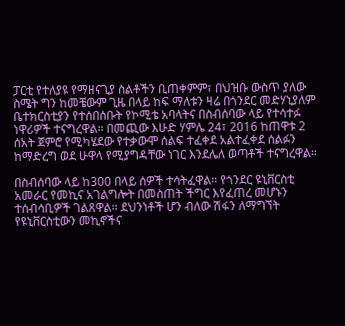ፓርቲ የተለያዩ የማዘናጊያ ስልቶችን ቢጠቀምም፣ በህዝቡ ውስጥ ያለው ስሜት ግን ከመቼውም ጊዜ በላይ ከፍ ማለቱን ዛሬ በጎንደር መድሃኒያለም ቤተክርስቲያን የተሰበሰቡት የኮሚቴ አባላትና በስብሰባው ላይ የተሳተፉ ነዋሪዎች ተናግረዋል። በመጪው እሁድ ሃምሌ 24፣ 2016 ከጠዋቱ 2 ሰአት ጀምሮ የሚካሄደው የተቃውሞ ሰልፍ ተፈቀደ አልተፈቀደ ሰልፉን ከማድረግ ወደ ሁዋላ የሚያግዳቸው ነገር እንደሌለ ወጣቶች ተናግረዋል።

በስብሰባው ላይ ከ300 በላይ ሰዎች ተሳትፈዋል። የጎንደር ዩኒቨርስቲ አመራር የመኪና አገልግሎት በመስጠት ችግር እየፈጠረ መሆኑን ተሰብሳቢዎች ገልጸዋል። ደህንነቶች ሆን ብለው ሽፋን ለማግኘት የዩኒቨርስቲውን መኪኖችና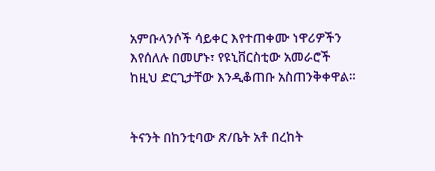አምቡላንሶች ሳይቀር እየተጠቀሙ ነዋሪዎችን እየሰለሉ በመሆኑ፣ የዩኒቨርስቲው አመራሮች ከዚህ ድርጊታቸው እንዲቆጠቡ አስጠንቅቀዋል።


ትናንት በከንቲባው ጽ/ቤት አቶ በረከት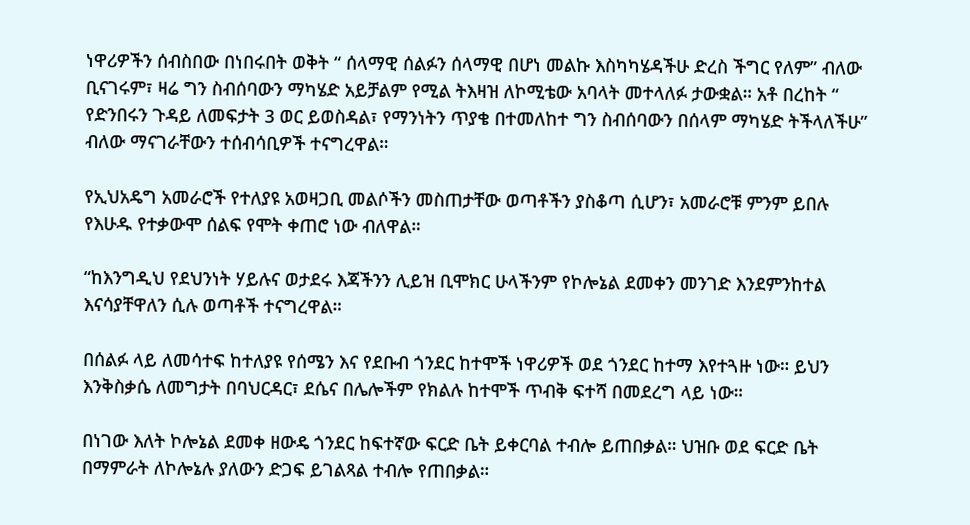ነዋሪዎችን ሰብስበው በነበሩበት ወቅት “ ሰላማዊ ሰልፉን ሰላማዊ በሆነ መልኩ እስካካሄዳችሁ ድረስ ችግር የለም” ብለው ቢናገሩም፣ ዛሬ ግን ስብሰባውን ማካሄድ አይቻልም የሚል ትእዛዝ ለኮሚቴው አባላት መተላለፉ ታውቋል። አቶ በረከት “ የድንበሩን ጉዳይ ለመፍታት 3 ወር ይወስዳል፣ የማንነትን ጥያቄ በተመለከተ ግን ስብሰባውን በሰላም ማካሄድ ትችላለችሁ” ብለው ማናገራቸውን ተሰብሳቢዎች ተናግረዋል።

የኢህአዴግ አመራሮች የተለያዩ አወዛጋቢ መልሶችን መስጠታቸው ወጣቶችን ያስቆጣ ሲሆን፣ አመራሮቹ ምንም ይበሉ የእሁዱ የተቃውሞ ሰልፍ የሞት ቀጠሮ ነው ብለዋል።

“ከእንግዲህ የደህንነት ሃይሉና ወታደሩ እጃችንን ሊይዝ ቢሞክር ሁላችንም የኮሎኔል ደመቀን መንገድ እንደምንከተል እናሳያቸዋለን ሲሉ ወጣቶች ተናግረዋል።

በሰልፉ ላይ ለመሳተፍ ከተለያዩ የሰሜን እና የደቡብ ጎንደር ከተሞች ነዋሪዎች ወደ ጎንደር ከተማ እየተጓዙ ነው። ይህን እንቅስቃሴ ለመግታት በባህርዳር፣ ደሴና በሌሎችም የክልሉ ከተሞች ጥብቅ ፍተሻ በመደረግ ላይ ነው።

በነገው እለት ኮሎኔል ደመቀ ዘውዴ ጎንደር ከፍተኛው ፍርድ ቤት ይቀርባል ተብሎ ይጠበቃል። ህዝቡ ወደ ፍርድ ቤት በማምራት ለኮሎኔሉ ያለውን ድጋፍ ይገልጻል ተብሎ የጠበቃል።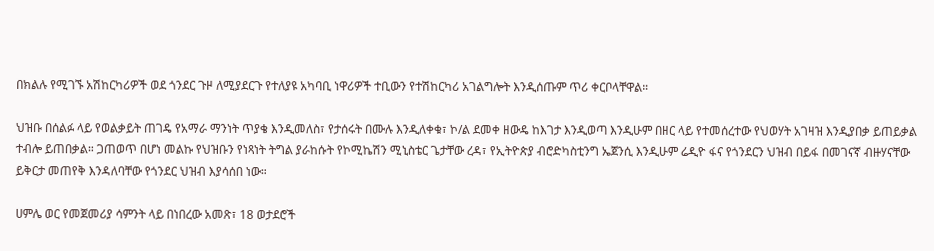በክልሉ የሚገኙ አሽከርካሪዎች ወደ ጎንደር ጉዞ ለሚያደርጉ የተለያዩ አካባቢ ነዋሪዎች ተቢውን የተሽከርካሪ አገልግሎት እንዲሰጡም ጥሪ ቀርቦላቸዋል።

ህዝቡ በሰልፉ ላይ የወልቃይት ጠገዴ የአማራ ማንነት ጥያቄ እንዲመለስ፣ የታሰሩት በሙሉ እንዲለቀቁ፣ ኮ/ል ደመቀ ዘውዴ ከእገታ እንዲወጣ እንዲሁም በዘር ላይ የተመሰረተው የህወሃት አገዛዝ እንዲያበቃ ይጠይቃል ተብሎ ይጠበቃል። ጋጠወጥ በሆነ መልኩ የህዝቡን የነጻነት ትግል ያራከሱት የኮሚኬሽን ሚኒስቴር ጌታቸው ረዳ፣ የኢትዮጵያ ብሮድካስቲንግ ኤጀንሲ እንዲሁም ሬዲዮ ፋና የጎንደርን ህዝብ በይፋ በመገናኛ ብዙሃናቸው ይቅርታ መጠየቅ እንዳለባቸው የጎንደር ህዝብ እያሳሰበ ነው።

ሀምሌ ወር የመጀመሪያ ሳምንት ላይ በነበረው አመጽ፣ 18 ወታደሮች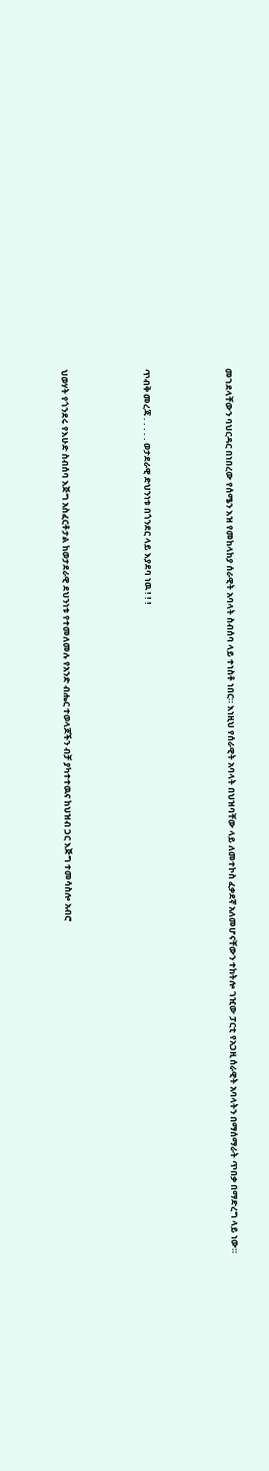መገደላቸውን ባህርዳር በነበረው የሰሜን እዝ የመከላከያ ሰራዊት አባላት ስብሰባ ላይ ተነስቶ ነበር። እነዚህ የሰራዊት አባላት በህዝባቸው ላይ ለመተኮስ ፈቃደኛ አለመሆናቸውን ተከትሎ ገዢው ፓርቲ የአጋዚ ሰራዊት አባላትን በማሰማራት ጥበቃ በማድረግ ላይ ነው።




ጥብቅ መረጃ . . . . . ወታደራዊ ድህንነቱ በጎንደር ላይ እያደባ ነዉ ! ! !




ህወሃት የጎንደሩ የእሁድ ስብሰባ እጅግ አስፈርቶታል ከወታደራዊ ደህንነቱ የተመለመሉ የአንድ ብሔር ተወላጆችን ብቻ ያካተተዉና ከህዝብ ጋር እጅግ ተመሳስሎ አብሮ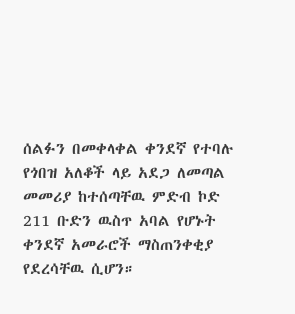ሰልፉን በመቀላቀል ቀንደኛ የተባሉ የጎበዝ አለቆች ላይ አደጋ ለመጣል መመሪያ ከተሰጣቸዉ ምድብ ኮድ 211 ቡድን ዉስጥ አባል የሆኑት ቀንደኛ አመራሮች ማስጠንቀቂያ የደረሳቸዉ ሲሆን።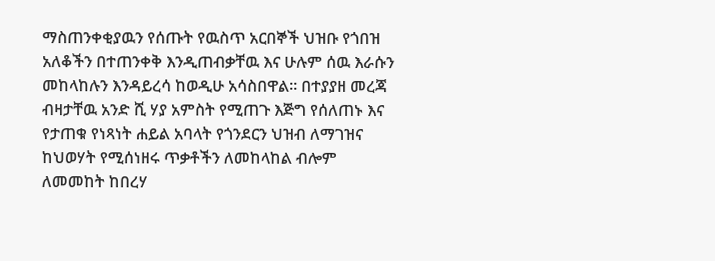ማስጠንቀቂያዉን የሰጡት የዉስጥ አርበኞች ህዝቡ የጎበዝ አለቆችን በተጠንቀቅ እንዲጠብቃቸዉ እና ሁሉም ሰዉ እራሱን መከላከሉን እንዳይረሳ ከወዲሁ አሳስበዋል። በተያያዘ መረጃ ብዛታቸዉ አንድ ሺ ሃያ አምስት የሚጠጉ እጅግ የሰለጠኑ እና የታጠቁ የነጻነት ሐይል አባላት የጎንደርን ህዝብ ለማገዝና ከህወሃት የሚሰነዘሩ ጥቃቶችን ለመከላከል ብሎም ለመመከት ከበረሃ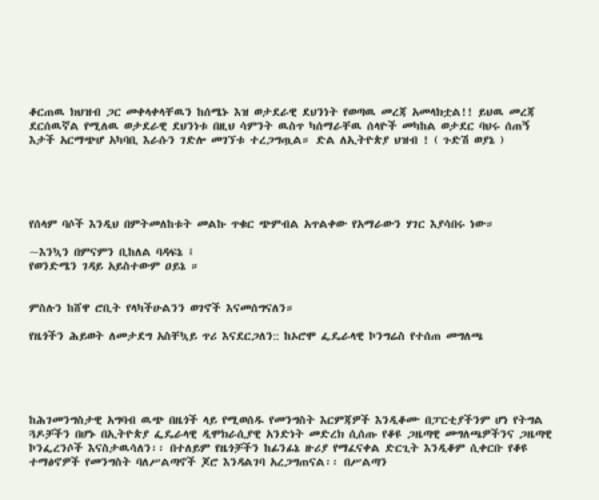ቆርጠዉ ክህዝብ ጋር መቀላቀላቸዉን ከሰሜኑ እዝ ወታደራዊ ደህንነት የወጣዉ መረጃ አመላክቷል!! ይህዉ መረጃ ደርሰዉኛል የሚለዉ ወታደራዊ ደህንነቱ በዚህ ሳምንት ዉስጥ ካሰማራቸዉ ሰላዮች መካከል ወታደር ባህሩ ሰጠኝ እታች አርማጭሆ አካባቢ እራሱን ገድሎ መገኘቱ ተረጋግጧል። ድል ለኢትዮጵያ ህዝብ ! ( ጉድሽ ወያኔ )





የሰላም ባሶች እንዲህ በምትመለከቱት መልኩ ጥቁር ጭምብል አጥልቀው የአማራውን ሃገር እያሳበሩ ነው።

~እንኳን በምናምን ቢከለል ባዳፍኔ ፤
የወንድሜን ገዳይ አይስተውም ዐይኔ ።


ምስሉን ከሸዋ ሮቢት የላካችሁልንን ወገኖች እናመሰግናለን።

የዜጎችን ሕይወት ለመታደግ አስቸኳይ ጥሪ እናደርጋለን:: ከኦሮሞ ፌዴራላዊ ኮንግሬስ የተሰጠ መግለጫ





ከሕገመንግስታዊ አግባብ ዉጭ በዜጎች ላይ የሚወሰዱ የመንግስት እርምጃዎች እንዲቆሙ በፓርቲያችንም ሆነ የትግል ጓዶቻችን በሆኑ በኢትዮጵያ ፌዴራላዊ ዲሞክራሲያዊ አንድነት መድረክ ሲሰጡ የቆዩ ጋዜጣዊ መግለጫዎችንና ጋዜጣዊ ኮንፌረንሶች እናስታዉሳለን፡፡ በተለይም የዜጎቻችን ከፊንፊኔ ዙሪያ የማፈናቀል ድርጊት እንዲቆም ሲቀርቡ የቆዩ ተማፅኖዎች የመንግስት ባለሥልጣኖች ጆሮ እንዳልገባ አረጋግጠናል፡፡ በሥልጣን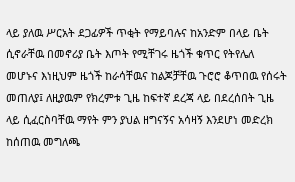ላይ ያለዉ ሥርአት ደጋፊዎች ጥቂት የማይባሉና ከአንድም በላይ ቤት ሲኖራቸዉ በመኖሪያ ቤት እጦት የሚቸገሩ ዜጎች ቁጥር የትየሌለ መሆኑና እነዚህም ዜጎች ከራሳቸዉና ከልጆቻቸዉ ጉሮሮ ቆጥበዉ የሰሩት መጠለያ፤ ለዚያዉም የክረምቱ ጊዜ ከፍተኛ ደረጃ ላይ በደረሰበት ጊዜ ላይ ሲፈርስባቸዉ ማየት ምን ያህል ዘግናኝና አሳዛኝ እንደሆነ መድረክ ከሰጠዉ መግለጫ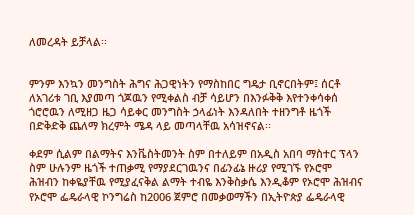ለመረዳት ይቻላል፡፡


ምንም እንኳን መንግስት ሕግና ሕጋዊነትን የማስከበር ግዴታ ቢኖርበትም፤ ሰርቶ ለአገሪቱ ገቢ እያመጣ ጎጆዉን የሚቀልስ ብቻ ሳይሆን በእንፉቅቅ እየተንቀሳቀሰ ጎሮሮዉን ለሚዘጋ ዜጋ ሳይቀር መንግስት ኃላፊነት እንዳለበት ተዘንግቶ ዜጎች በድቅድቅ ጨለማ ክረምት ሜዳ ላይ መጣላቸዉ አሳዝኖናል፡፡

ቀደም ሲልም በልማትና እንቬስትመንት ስም በተለይም በአዲስ አበባ ማስተር ፕላን ስም ሁሉንም ዜጎች ተጠቃሚ የማያደርገዉንና በፊንፊኔ ዙሪያ የሚገኙ የኦሮሞ ሕዝብን ከቀዬያቸዉ የሚያፈናቅል ልማት ተብዬ እንቅስቃሴ እንዲቆም የኦሮሞ ሕዝብና የኦሮሞ ፌዴራላዊ ኮንግሬስ ከ2006 ጀምሮ በመቃወማችን በኢትዮጵያ ፌዴራላዊ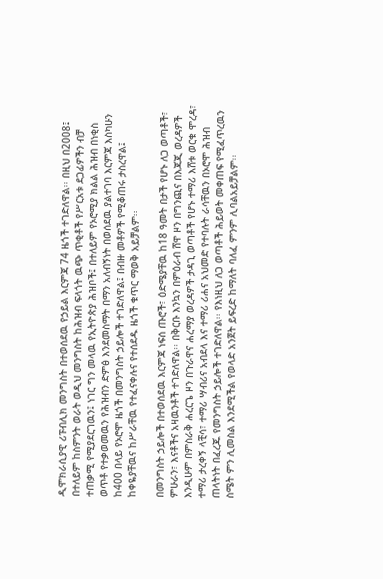ዲሞክራሲያዊ ሪፑብሊክ መንግስት በተወሰደዉ የኃይል እርምጃ 74 ዜጎች ተገድለዋል፡፡ በዚህ በ2008፤ በተለይም ከስምንት ወራት ወዲህ መንግስት ከሕዝብ ፍላጎት ዉጭ ጥቂቶች የሥርአቱ ደጋፊዎችን ብቻ ተጠቃሚ የሚያደርገዉን፤ ነገር ግን መላዉ የኢትዮጵያ ሕዝቦች፤ በተለይም የኦሮሚያ ክልል ሕዝብ በነቂስ ወጥቶ የተቃወመዉን የሕዝብን ድምፅ እንደመስማት በማን አለብኝነት በወሰደዉ ያልተገባ እርምጃ እስካሁን ከ400 በላይ የኦሮሞ ዜጎች በመንግስት ኃይሎች ተገድለዋል፤ በብዙ መቶዎች የሚቆጠሩ ታስረዋል፤ ከቀዬያቸዉና ከሥራቸዉ የተፈናቀሉና የተሰደዱ ዜጎች ቁጥር ማወቅ አይቻልም፡፡

በመንግስት ኃይሎች በተወሰደዉ እርምጃ ነፍሰ ጡሮች፣ ዕድሜያቸዉ ከ18 ዓመት በታች የሆኑ ለጋ ወጣቶች፣ ምሁራን፣ እናቶችና አዛዉንቶች ተገድለዋል፡፡ በቅርቡ እንኳን በምዕራብ ሸዋ ዞን በግንጪና በእጃጂ ወረዳዎች እንዲሁም በምስራቅ ሐረርጌ ዞን በጉራዋና ሐረማያ ወረዳዎች ታዳጊ ወጣቶች የሆኑ ተማሪ እሸቱ ወርቁ ሞረዳ፣ ተማሪ ታረቀኝ ላቺሳ፣ ተማሪ ሣብሪና አብደላ እና ተማሪ ሪሐና አህመድ የተባሉት ራሳቸዉን በኦሮሞ ሕዝብ ጠላትነት በፈረጁ የመንግስት ኃይሎች ተገድለዋል፡፡ የእነዚህ ለጋ ወጣቶች ሕይወት መቀጠፍ የሚፈጥረዉን ስሜት ምን ሊመስል እንደሚችል የወላድ አንጀት ይፍረድ ከማለት ባለፈ ምንም ሊባልአይቻልም፡፡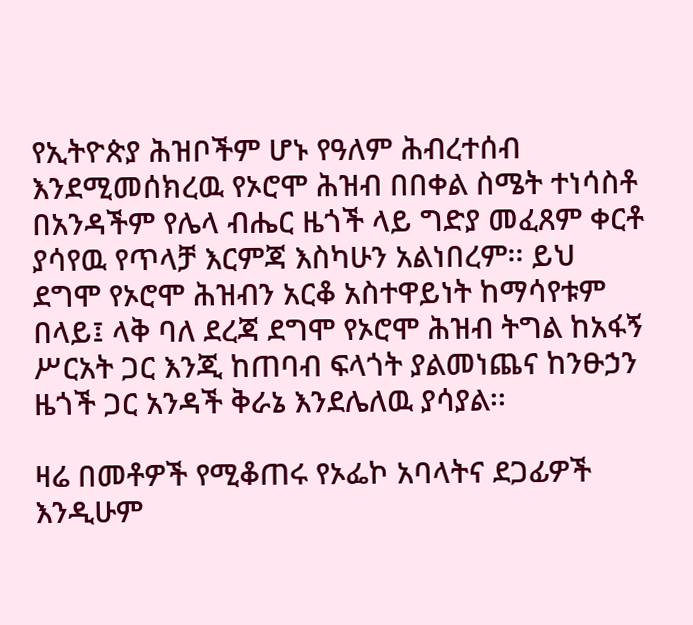የኢትዮጵያ ሕዝቦችም ሆኑ የዓለም ሕብረተሰብ እንደሚመሰክረዉ የኦሮሞ ሕዝብ በበቀል ስሜት ተነሳስቶ በአንዳችም የሌላ ብሔር ዜጎች ላይ ግድያ መፈጸም ቀርቶ ያሳየዉ የጥላቻ እርምጃ እስካሁን አልነበረም፡፡ ይህ ደግሞ የኦሮሞ ሕዝብን አርቆ አስተዋይነት ከማሳየቱም በላይ፤ ላቅ ባለ ደረጃ ደግሞ የኦሮሞ ሕዝብ ትግል ከአፋኝ ሥርአት ጋር እንጂ ከጠባብ ፍላጎት ያልመነጨና ከንፁኃን ዜጎች ጋር አንዳች ቅራኔ እንደሌለዉ ያሳያል፡፡

ዛሬ በመቶዎች የሚቆጠሩ የኦፌኮ አባላትና ደጋፊዎች እንዲሁም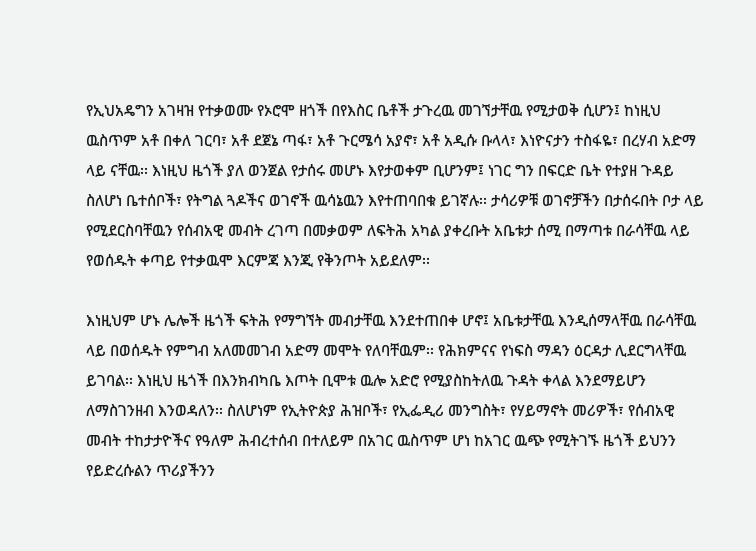የኢህአዴግን አገዛዝ የተቃወሙ የኦሮሞ ዘጎች በየእስር ቤቶች ታጉረዉ መገኘታቸዉ የሚታወቅ ሲሆን፤ ከነዚህ ዉስጥም አቶ በቀለ ገርባ፣ አቶ ደጀኔ ጣፋ፣ አቶ ጉርሜሳ አያኖ፣ አቶ አዲሱ ቡላላ፣ እነዮናታን ተስፋዬ፣ በረሃብ አድማ ላይ ናቸዉ፡፡ እነዚህ ዜጎች ያለ ወንጀል የታሰሩ መሆኑ እየታወቀም ቢሆንም፤ ነገር ግን በፍርድ ቤት የተያዘ ጉዳይ ስለሆነ ቤተሰቦች፣ የትግል ጓዶችና ወገኖች ዉሳኔዉን እየተጠባበቁ ይገኛሉ፡፡ ታሳሪዎቹ ወገኖቻችን በታሰሩበት ቦታ ላይ የሚደርስባቸዉን የሰብአዊ መብት ረገጣ በመቃወም ለፍትሕ አካል ያቀረቡት አቤቱታ ሰሚ በማጣቱ በራሳቸዉ ላይ የወሰዱት ቀጣይ የተቃዉሞ እርምጃ እንጂ የቅንጦት አይደለም፡፡

እነዚህም ሆኑ ሌሎች ዜጎች ፍትሕ የማግኘት መብታቸዉ እንደተጠበቀ ሆኖ፤ አቤቱታቸዉ እንዲሰማላቸዉ በራሳቸዉ ላይ በወሰዱት የምግብ አለመመገብ አድማ መሞት የለባቸዉም፡፡ የሕክምናና የነፍስ ማዳን ዕርዳታ ሊደርግላቸዉ ይገባል፡፡ እነዚህ ዜጎች በእንክብካቤ እጦት ቢሞቱ ዉሎ አድሮ የሚያስከትለዉ ጉዳት ቀላል እንደማይሆን ለማስገንዘብ እንወዳለን፡፡ ስለሆነም የኢትዮጵያ ሕዝቦች፣ የኢፌዲሪ መንግስት፣ የሃይማኖት መሪዎች፣ የሰብአዊ መብት ተከታታዮችና የዓለም ሕብረተሰብ በተለይም በአገር ዉስጥም ሆነ ከአገር ዉጭ የሚትገኙ ዜጎች ይህንን የይድረሱልን ጥሪያችንን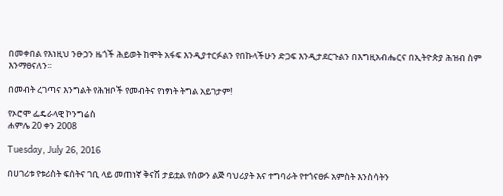በመቀበል የእነዚህ ንፁኃን ዜጎች ሕይወት ከሞት አፋፍ እንዲያተርፉልን የበኩላችሁን ድጋፍ እንዲታደርጉልን በእግዚአብሔርና በኢትዮጵያ ሕዝብ ስም እንማፀናለን፡፡

በመብት ረገጣና እንግልት የሕዝቦች የመብትና የነፃነት ትግል አይገታም!

የኦሮሞ ፌዴራላዊ ኮንግሬስ
ሐምሌ 20 ቀን 2008

Tuesday, July 26, 2016

በሀገሪቱ የቱሪስት ፍሰትና ገቢ ላይ መጠነኛ ቅናሽ ታይቷል የሰውን ልጅ ባህሪያት እና ተግባራት የተጎናፀፉ አምስት እንስሳትን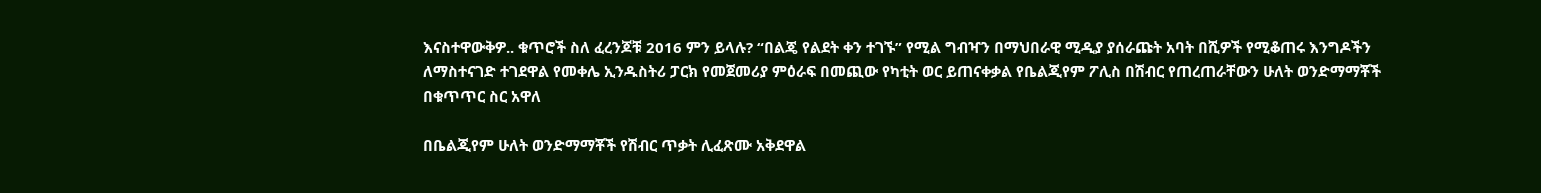እናስተዋውቅዎ.. ቁጥሮች ስለ ፈረንጆቹ 2016 ምን ይላሉ? “በልጄ የልደት ቀን ተገኙ” የሚል ግብዣን በማህበራዊ ሚዲያ ያሰራጩት አባት በሺዎች የሚቆጠሩ እንግዶችን ለማስተናገድ ተገደዋል የመቀሌ ኢንዱስትሪ ፓርክ የመጀመሪያ ምዕራፍ በመጪው የካቲት ወር ይጠናቀቃል የቤልጂየም ፖሊስ በሽብር የጠረጠራቸውን ሁለት ወንድማማቾች በቁጥጥር ስር አዋለ

በቤልጂየም ሁለት ወንድማማቾች የሽብር ጥቃት ሊፈጽሙ አቅደዋል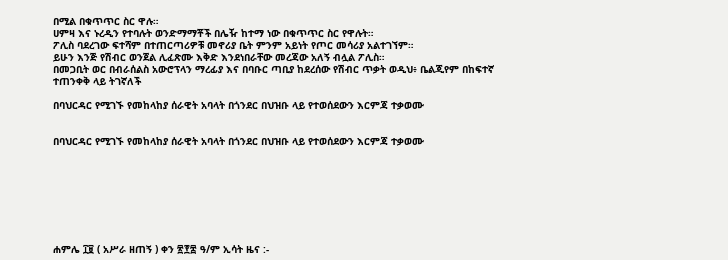በሚል በቁጥጥር ስር ዋሉ።
ሀምዛ እና ኑረዲን የተባሉት ወንድማማቾች በሌዥ ከተማ ነው በቁጥጥር ስር የዋሉት።
ፖሊስ ባደረገው ፍተሻም በተጠርጣሪዎቹ መኖሪያ ቤት ምንም አይነት የጦር መሳሪያ አልተገኘም።
ይሁን እንጅ የሽብር ወንጀል ሊፈጽሙ እቅድ እንደነበራቸው መረጃው አለኝ ብሏል ፖሊስ።
በመጋቢት ወር በብራሰልስ አውሮፕላን ማረፊያ እና በባቡር ጣቢያ ከደረሰው የሽብር ጥቃት ወዲህ፥ ቤልጂየም በከፍተኛ ተጠንቀቅ ላይ ትገኛለች

በባህርዳር የሚገኙ የመከላከያ ሰራዊት አባላት በጎንደር በህዝቡ ላይ የተወሰደውን እርምጃ ተቃወሙ


በባህርዳር የሚገኙ የመከላከያ ሰራዊት አባላት በጎንደር በህዝቡ ላይ የተወሰደውን እርምጃ ተቃወሙ








ሐምሌ ፲፱ ( አሥራ ዘጠኝ ) ቀን ፳፻፰ ዓ/ም ኢሳት ዜና :-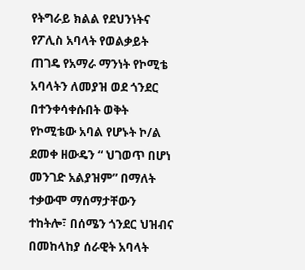የትግራይ ክልል የደህንነትና የፖሊስ አባላት የወልቃይት ጠገዴ የአማራ ማንነት የኮሚቴ አባላትን ለመያዝ ወደ ጎንደር በተንቀሳቀሱበት ወቅት የኮሚቴው አባል የሆኑት ኮ/ል ደመቀ ዘውዴን “ ህገወጥ በሆነ መንገድ አልያዝም” በማለት ተቃውሞ ማሰማታቸውን ተከትሎ፣ በሰሜን ጎንደር ህዝብና በመከላከያ ሰራዊት አባላት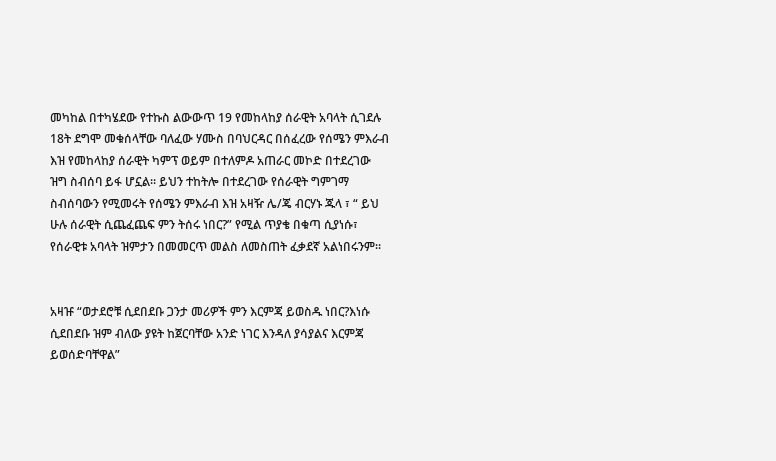መካከል በተካሄደው የተኩስ ልውውጥ 19 የመከላከያ ሰራዊት አባላት ሲገደሉ 18ት ደግሞ መቁሰላቸው ባለፈው ሃሙስ በባህርዳር በሰፈረው የሰሜን ምእራብ እዝ የመከላከያ ሰራዊት ካምፕ ወይም በተለምዶ አጠራር መኮድ በተደረገው ዝግ ስብሰባ ይፋ ሆኗል። ይህን ተከትሎ በተደረገው የሰራዊት ግምገማ ስብሰባውን የሚመሩት የሰሜን ምእራብ እዝ አዛዥ ሌ/ጄ ብርሃኑ ጁላ ፣ “ ይህ ሁሉ ሰራዊት ሲጨፈጨፍ ምን ትሰሩ ነበር?” የሚል ጥያቄ በቁጣ ሲያነሱ፣ የሰራዊቱ አባላት ዝምታን በመመርጥ መልስ ለመስጠት ፈቃደኛ አልነበሩንም።


አዛዡ “ወታደሮቹ ሲደበደቡ ጋንታ መሪዎች ምን እርምጃ ይወስዱ ነበር?እነሱ ሲደበደቡ ዝም ብለው ያዩት ከጀርባቸው አንድ ነገር እንዳለ ያሳያልና እርምጃ ይወሰድባቸዋል”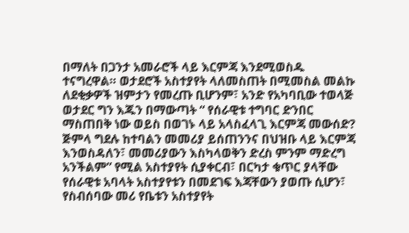በማለት በጋንታ አመራሮች ላይ እርምጃ እንደሚወስዱ ተናግረዋል። ወታደሮች አስተያየት ላለመስጠት በሚመስል መልኩ ለደቂቃዎች ዝምታን የመረጡ ቢሆንም፣ አንድ የአካባቢው ተወላጅ ወታደር ግን እጁን በማውጣት “ የሰራዊቱ ተግባር ድንበር ማስጠበቅ ነው ወይስ በወገኑ ላይ አላስፈላጊ እርምጃ መውሰድ? ጅምላ ግደሉ ከተባልን መመሪያ ይሰጠንንና በህዝቡ ላይ እርምጃ እንወስዳለን፣ መመሪያውን እስካላወቅን ድረስ ምንም ማድረግ አንችልም” የሚል አስተያየት ሲያቀርብ፣ በርካታ ቁጥር ያላቸው የሰራዊቱ አባላት አስተያየቱን በመደገፍ እጃቸውን ያወጡ ሲሆን፣ የስብሰባው መሪ የቤቱን አስተያየት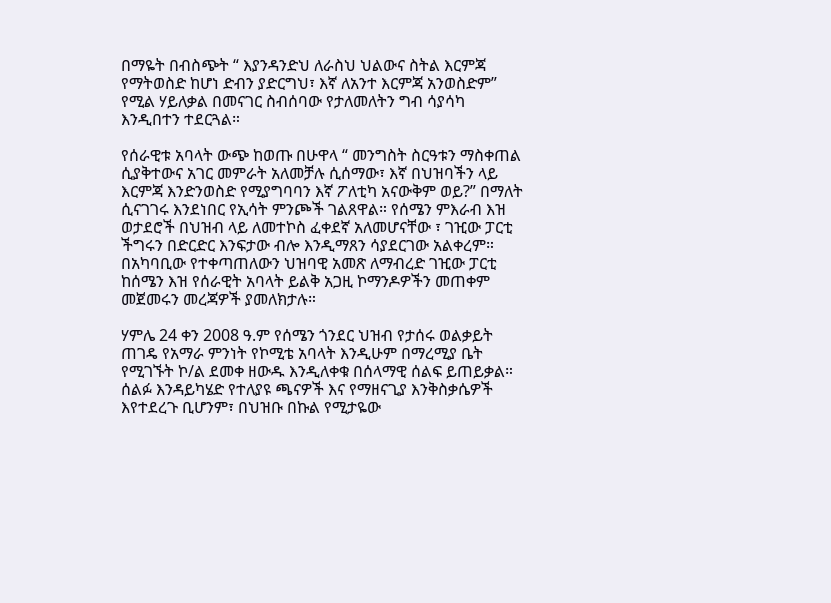በማዬት በብስጭት “ እያንዳንድህ ለራስህ ህልውና ስትል እርምጃ የማትወስድ ከሆነ ድብን ያድርግህ፣ እኛ ለአንተ እርምጃ አንወስድም” የሚል ሃይለቃል በመናገር ስብሰባው የታለመለትን ግብ ሳያሳካ እንዲበተን ተደርጓል።

የሰራዊቱ አባላት ውጭ ከወጡ በሁዋላ “ መንግስት ስርዓቱን ማስቀጠል ሲያቅተውና አገር መምራት አለመቻሉ ሲሰማው፣ እኛ በህዝባችን ላይ እርምጃ እንድንወስድ የሚያግባባን እኛ ፖለቲካ አናውቅም ወይ?” በማለት ሲናገገሩ እንደነበር የኢሳት ምንጮች ገልጸዋል። የሰሜን ምእራብ እዝ ወታደሮች በህዝብ ላይ ለመተኮስ ፈቀደኛ አለመሆናቸው ፣ ገዢው ፓርቲ ችግሩን በድርድር እንፍታው ብሎ እንዲማጸን ሳያደርገው አልቀረም። በአካባቢው የተቀጣጠለውን ህዝባዊ አመጽ ለማብረድ ገዢው ፓርቲ ከሰሜን እዝ የሰራዊት አባላት ይልቅ አጋዚ ኮማንዶዎችን መጠቀም መጀመሩን መረጃዎች ያመለክታሉ።

ሃምሌ 24 ቀን 2008 ዓ.ም የሰሜን ጎንደር ህዝብ የታሰሩ ወልቃይት ጠገዴ የአማራ ምንነት የኮሚቴ አባላት እንዲሁም በማረሚያ ቤት የሚገኙት ኮ/ል ደመቀ ዘውዱ እንዲለቀቁ በሰላማዊ ሰልፍ ይጠይቃል። ሰልፉ እንዳይካሄድ የተለያዩ ጫናዎች እና የማዘናጊያ እንቅስቃሴዎች እየተደረጉ ቢሆንም፣ በህዝቡ በኩል የሚታዬው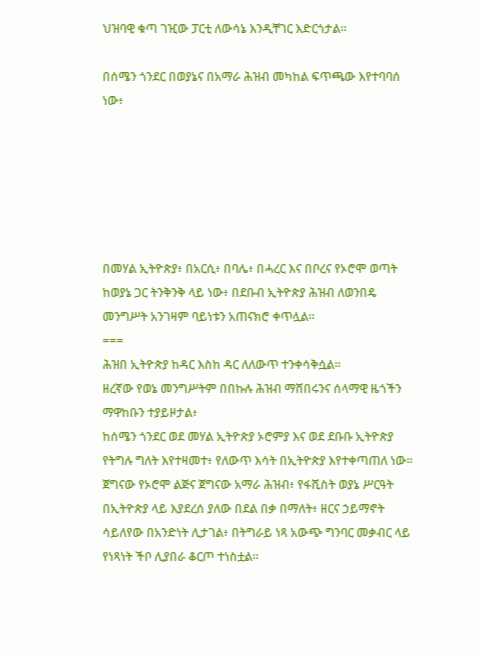ህዝባዊ ቁጣ ገዢው ፓርቲ ለውሳኔ እንዲቸገር እድርጎታል።

በሰሜን ጎንደር በወያኔና በአማራ ሕዝብ መካከል ፍጥጫው እየተባባሰ ነው፥






በመሃል ኢትዮጵያ፥ በአርሲ፥ በባሌ፥ በሓረር እና በቦረና የኦሮሞ ወጣት ከወያኔ ጋር ትንቅንቅ ላይ ነው፥ በደቡብ ኢትዮጵያ ሕዝብ ለወንበዴ መንግሥት አንገዛም ባይነቱን አጠናክሮ ቀጥሏል።
===
ሕዝበ ኢትዮጵያ ከዳር እስከ ዳር ለለውጥ ተንቀሳቅሷል።
ዘረኛው የወኔ መንግሥትም በበኩሉ ሕዝብ ማሸበሩንና ሰላማዊ ዜጎችን ማዋከቡን ተያይዞታል፥
ከሰሜን ጎንደር ወደ መሃል ኢትዮጵያ ኦሮምያ እና ወደ ደቡቡ ኢትዮጵያ የትግሉ ግለት እየተዛመተ፥ የለውጥ እሳት በኢትዮጵያ እየተቀጣጠለ ነው።
ጀግናው የኦሮሞ ልጅና ጀግናው አማራ ሕዝብ፥ የፋሺስት ወያኔ ሥርዓት በኢትዮጵያ ላይ እያደረሰ ያለው በደል በቃ በማለት፥ ዘርና ኃይማኖት ሳይለየው በአንድነት ሊታገል፥ በትግራይ ነጻ አውጭ ግንባር መቃብር ላይ የነጻነት ችቦ ሊያበራ ቆርጦ ተነስቷል።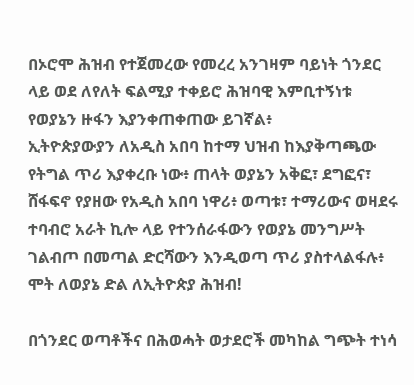በኦሮሞ ሕዝብ የተጀመረው የመረረ አንገዛም ባይነት ጎንደር ላይ ወደ ለየለት ፍልሚያ ተቀይሮ ሕዝባዊ እምቢተኝነቱ የወያኔን ዙፋን እያንቀጠቀጠው ይገኛል፥
ኢትዮጵያውያን ለአዲስ አበባ ከተማ ህዝብ ከእያቅጣጫው የትግል ጥሪ እያቀረቡ ነው፥ ጠላት ወያኔን አቅፎ፣ ደግፎና፣ ሸፋፍኖ የያዘው የአዲስ አበባ ነዋሪ፥ ወጣቱ፣ ተማሪውና ወዛደሩ ተባብሮ አራት ኪሎ ላይ የተንሰራፋውን የወያኔ መንግሥት ገልብጦ በመጣል ድርሻውን እንዲወጣ ጥሪ ያስተላልፋሉ፥
ሞት ለወያኔ ድል ለኢትዮጵያ ሕዝብ!

በጎንደር ወጣቶችና በሕወሓት ወታደሮች መካከል ግጭት ተነሳ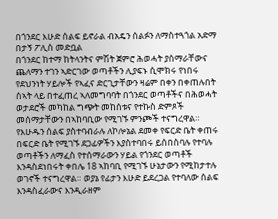በጎንደር እሁድ ሰልፍ ይኖራል ብአዴን ሰልፉን ለማስተጓጎል አድማ በታኝ ፖሊስ መድቧል
በጎንደር ከተማ ከትላንትና ምሽት ጀምሮ ሕወሓት ያሰማራቸውና ጨለማን ተገን ኣድርገው ወጣቶችን ሊያፍኑ ሲሞክሩ የነበሩ የደህንነት ሃይሎች የኣፈና ድርጊታቸውን ዛሬም በቀን በቀጠሉበት ሰኣት ላይ በተፈጠረ ኣለመግባባት በጎንደር ወጣቶችና በሕወሓት ወታደሮች መካከል ግጭት መከሰቱና የተኩስ ድምጾች መሰማታቸውን በኣከባቢው የሚገኙ ምንጮች ተናግረዋል።
የእሁዱን ሰልፍ ያስተባብራሉ ለኮሎኔል ደመቀ የፍርድ ቤት ቀጠሩ በፍርድ ቤት የሚገኙ ደጋፊዎችን እያስተባበሩ ይሰበስባሉ የተባሉ ወጣቶችን ለማፈስ የተሰማራውን ሃይል የጎንደር ወጣቶች እንዳስደነበሩት ቀበሌ 18 ኣከባቢ የሚገኙ ሁኔታውን የሚከታተሉ ወገኖች ተናግረዋል። ወያኔ የፊታን እሁድ ይደረጋል የተባለው ሰልፍ እንዳስፈራውና እንዲራዘም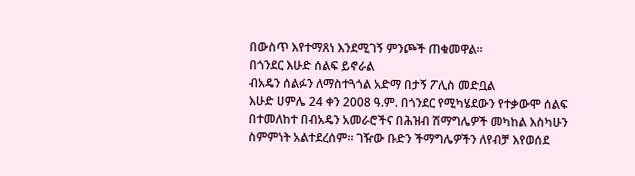በውስጥ እየተማጸነ እንደሚገኝ ምንጮች ጠቁመዋል።
በጎንደር እሁድ ሰልፍ ይኖራል
ብአዴን ሰልፉን ለማስተጓጎል አድማ በታኝ ፖሊስ መድቧል
እሁድ ሀምሌ 24 ቀን 2008 ዓ.ም. በጎንደር የሚካሄደውን የተቃውሞ ሰልፍ በተመለከተ በብአዴን አመራሮችና በሕዝብ ሽማግሌዎች መካከል እስካሁን ስምምነት አልተደረሰም። ገዥው ቡድን ችማግሌዎችን ለየብቻ እየወሰደ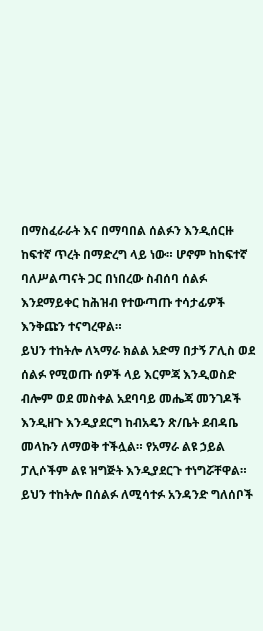በማስፈራራት እና በማባበል ሰልፉን እንዲሰርዙ ከፍተኛ ጥረት በማድረግ ላይ ነው። ሆኖም ከከፍተኛ ባለሥልጣናት ጋር በነበረው ስብሰባ ሰልፉ እንደማይቀር ከሕዝብ የተውጣጡ ተሳታፊዎች እንቅጩን ተናግረዋል።
ይህን ተከትሎ ለኣማራ ክልል አድማ በታኝ ፖሊስ ወደ ሰልፉ የሚወጡ ሰዎች ላይ እርምጃ እንዲወስድ ብሎም ወደ መስቀል አደባባይ መሔጃ መንገዶች እንዲዘጉ እንዲያደርግ ከብአዴን ጽ/ቤት ደብዳቤ መላኩን ለማወቅ ተችሏል። የአማራ ልዩ ኃይል ፓሊሶችም ልዩ ዝግጅት እንዲያደርጉ ተነግሯቸዋል።
ይህን ተከትሎ በሰልፉ ለሚሳተፉ አንዳንድ ግለሰቦች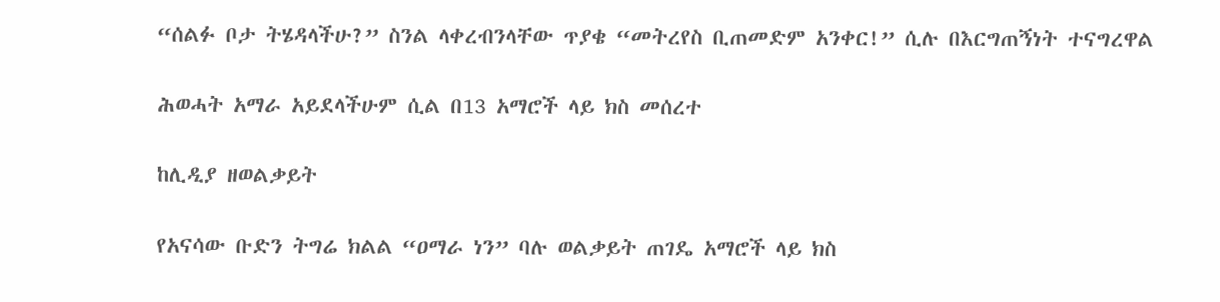“ሰልፉ ቦታ ትሄዳላችሁ?” ስንል ላቀረብንላቸው ጥያቄ “መትረየስ ቢጠመድም አንቀር!” ሲሉ በእርግጠኝነት ተናግረዋል

ሕወሓት አማራ አይደላችሁም ሲል በ13 አማሮች ላይ ክስ መሰረተ

ከሊዲያ ዘወልቃይት

የአናሳው ቡድን ትግሬ ክልል “ዐማራ ነን” ባሉ ወልቃይት ጠገዴ አማሮች ላይ ክስ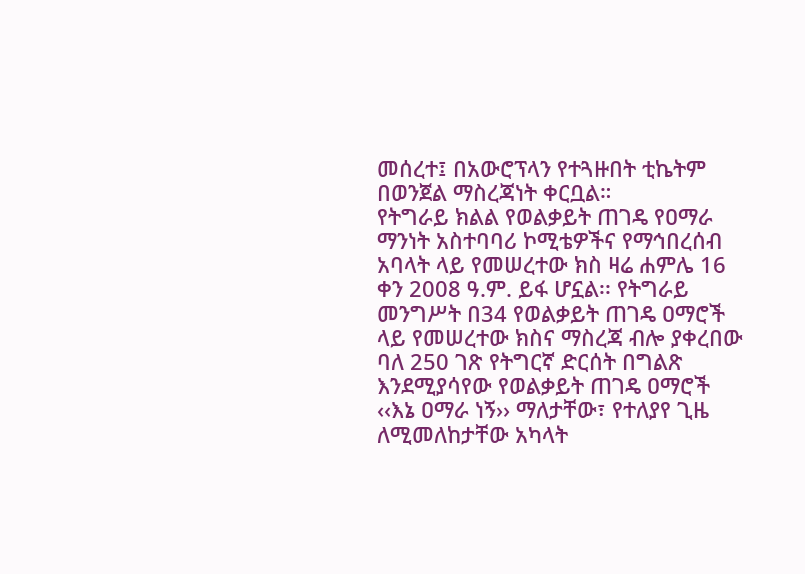መሰረተ፤ በአውሮፕላን የተጓዙበት ቲኬትም በወንጀል ማስረጃነት ቀርቧል።
የትግራይ ክልል የወልቃይት ጠገዴ የዐማራ ማንነት አስተባባሪ ኮሚቴዎችና የማኅበረሰብ አባላት ላይ የመሠረተው ክስ ዛሬ ሐምሌ 16 ቀን 2008 ዓ.ም. ይፋ ሆኗል፡፡ የትግራይ መንግሥት በ34 የወልቃይት ጠገዴ ዐማሮች ላይ የመሠረተው ክስና ማስረጃ ብሎ ያቀረበው ባለ 250 ገጽ የትግርኛ ድርሰት በግልጽ እንደሚያሳየው የወልቃይት ጠገዴ ዐማሮች ‹‹እኔ ዐማራ ነኝ›› ማለታቸው፣ የተለያየ ጊዜ ለሚመለከታቸው አካላት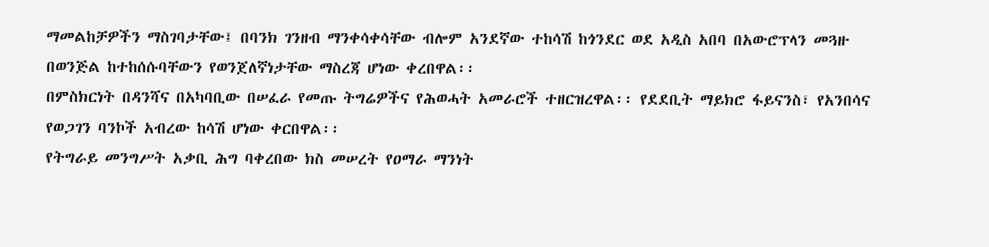ማመልከቻዎችን ማስገባታቸው፤ በባንክ ገንዘብ ማንቀሳቀሳቸው ብሎም አንደኛው ተከሳሽ ከጎንደር ወደ አዲስ አበባ በአውሮፕላን መጓዙ በወንጅል ከተከሰሱባቸውን የወንጀለኛነታቸው ማስረጃ ሆነው ቀረበዋል፡፡
በምስክርነት በዳንሻና በአካባቢው በሠፈራ የመጡ ትግሬዎችና የሕወሓት አመራሮች ተዘርዝረዋል፡፡ የደደቢት ማይክሮ ፋይናንስ፣ የአንበሳና የወጋገን ባንኮች አብረው ከሳሽ ሆነው ቀርበዋል፡፡
የትግራይ መንግሥት አቃቢ ሕግ ባቀረበው ክስ መሠረት የዐማራ ማንነት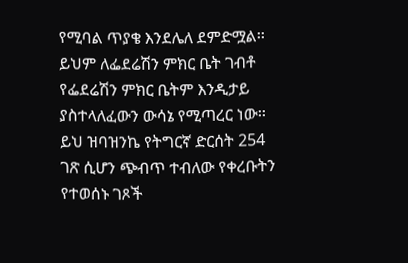የሚባል ጥያቄ እንደሌለ ደምድሟል፡፡ ይህም ለፌደሬሽን ምክር ቤት ገብቶ የፌደሬሽን ምክር ቤትም እንዲታይ ያስተላለፈውን ውሳኔ የሚጣረር ነው፡፡
ይህ ዝባዝንኬ የትግርኛ ድርሰት 254 ገጽ ሲሆን ጭብጥ ተብለው የቀረቡትን የተወሰኑ ገጾች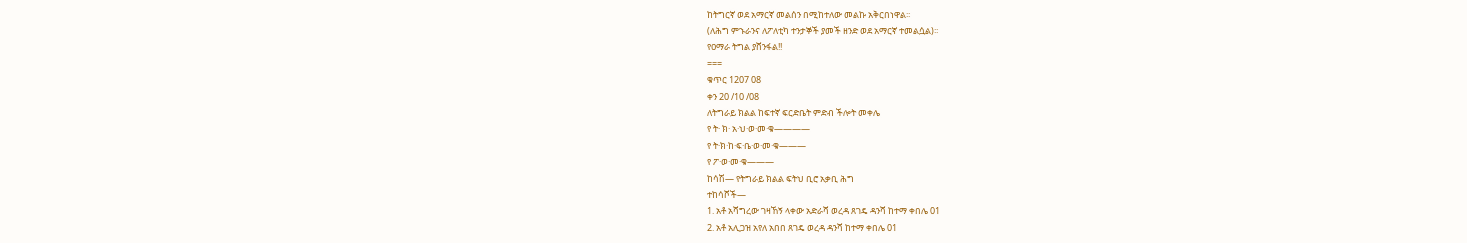ከትግርኛ ወደ አማርኛ መልሰን በሚከተለው መልኩ አቅርበነዋል፡፡
(ለሕግ ምኁራንና ለፖለቲካ ተንታኞች ያመች ዘንድ ወደ አማርኛ ተመልሷል)፡፡
የዐማራ ትግል ያሸንፋል!!
===
ቁጥር 1207 08
ቀን 20 /10 /08
ለትግራይ ክልል ከፍተኛ ፍርድቤት ምድብ ችሎት መቀሌ
የ ት· ክ· አ·ህ·ወ·መ·ቁ————
የ ት·ክ·ከ·ፍ·ቤ·ወ·መ·ቁ———
የ ፖ·ወ·መ·ቁ———
ከሳሽ— የትግራይ ክልል ፍትህ ቢሮ አቃቢ ሕግ
ተከሳሾች—
1. አቶ አሻግረው ገዛኸኝ ላቀው አድራሻ ወረዳ ጸገዴ ዳንሻ ከተማ ቀበሌ 01
2. አቶ አሊጋዝ አየለ አበበ ጸገዴ ወረዳ ዳንሻ ከተማ ቀበሌ 01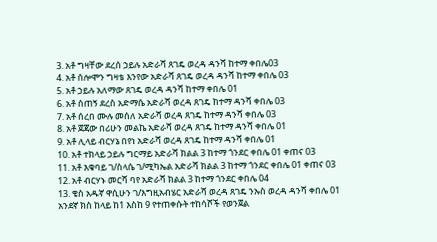3. አቶ ግዛቸው ደረሰ ኃይሉ አድራሻ ጸገዴ ወረዳ ዳንሻ ከተማ ቀበሌ03
4. አቶ ሰሎሞን ግዛቴ እንየው አድራሻ ጸገዴ ወረዳ ዳንሻ ከተማ ቀበሌ 03
5. አቶ ኃይሉ አለማው ጸገዴ ወረዳ ዳንሻ ከተማ ቀበሌ 01
6. አቶ ሰጠኝ ደረስ አድማሴ አድራሻ ወረዳ ጸገዴ ከተማ ዳንሻ ቀበሌ 03
7. አቶ ሰረበ ሙሉ መሰለ አድራሻ ወረዳ ጸገዴ ከተማ ዳንሻ ቀበሌ 03
8. አቶ ጀጃው በሪሁን መልኬ አድራሻ ወረዳ ጸገዴ ከተማ ዳንሻ ቀበሌ 01
9. አቶ ሊላይ ብርሃኔ በየነ አድራሻ ወረዳ ጸገዴ ከተማ ዳንሻ ቀበሌ 01
10. አቶ ተክላይ ኃይሉ ግርማይ አድራሻ ክልል 3 ከተማ ጎንደር ቀበሌ 01 ቀጠና 03
11. አቶ እቁባይ ገ/ስላሴ ገ/ሚካኤል አድራሻ ክልል 3 ከተማ ጎንደር ቀበሌ 01 ቀጠና 03
12. አቶ ብርሃኑ መርሻ ባየ አድራሻ ክልል 3 ከተማ ጎንደር ቀበሌ 04
13. ቄስ አዱኛ ዋሲሁን ገ/እግዚአብሄር አድራሻ ወረዳ ጸገዴ ንኡስ ወረዳ ዳንሻ ቀበሌ 01
አንደኛ ክስ ከላይ ከ1 እስከ 9 የተጠቀሱት ተከሳሾች የወንጀል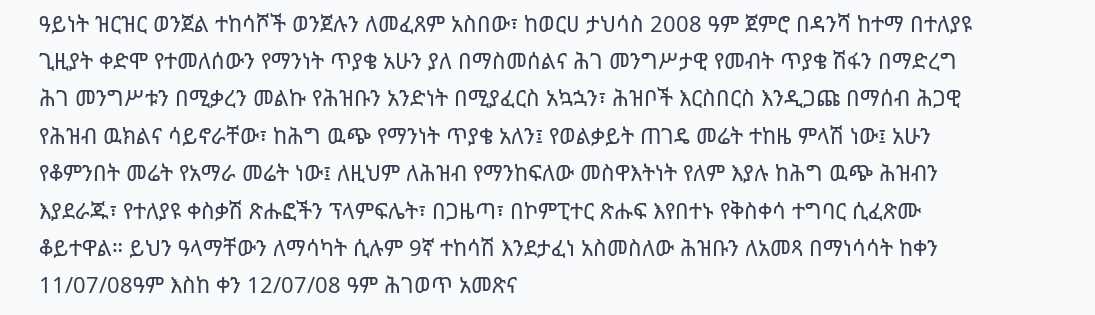ዓይነት ዝርዝር ወንጀል ተከሳሾች ወንጀሉን ለመፈጸም አስበው፣ ከወርሀ ታህሳስ 2008 ዓም ጀምሮ በዳንሻ ከተማ በተለያዩ ጊዚያት ቀድሞ የተመለሰውን የማንነት ጥያቄ አሁን ያለ በማስመሰልና ሕገ መንግሥታዊ የመብት ጥያቄ ሽፋን በማድረግ ሕገ መንግሥቱን በሚቃረን መልኩ የሕዝቡን አንድነት በሚያፈርስ አኳኋን፣ ሕዝቦች እርስበርስ እንዲጋጩ በማሰብ ሕጋዊ የሕዝብ ዉክልና ሳይኖራቸው፣ ከሕግ ዉጭ የማንነት ጥያቄ አለን፤ የወልቃይት ጠገዴ መሬት ተከዜ ምላሽ ነው፤ አሁን የቆምንበት መሬት የአማራ መሬት ነው፤ ለዚህም ለሕዝብ የማንከፍለው መስዋእትነት የለም እያሉ ከሕግ ዉጭ ሕዝብን እያደራጁ፣ የተለያዩ ቀስቃሽ ጽሑፎችን ፕላምፍሌት፣ በጋዜጣ፣ በኮምፒተር ጽሑፍ እየበተኑ የቅስቀሳ ተግባር ሲፈጽሙ ቆይተዋል። ይህን ዓላማቸውን ለማሳካት ሲሉም 9ኛ ተከሳሽ እንደታፈነ አስመስለው ሕዝቡን ለአመጻ በማነሳሳት ከቀን 11/07/08ዓም እስከ ቀን 12/07/08 ዓም ሕገወጥ አመጽና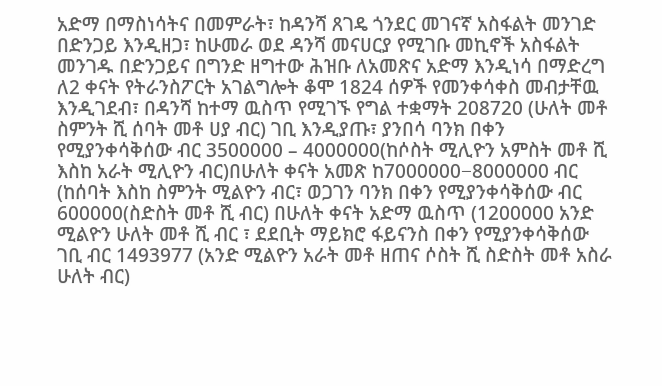አድማ በማስነሳትና በመምራት፣ ከዳንሻ ጸገዴ ጎንደር መገናኛ አስፋልት መንገድ በድንጋይ እንዲዘጋ፣ ከሁመራ ወደ ዳንሻ መናሀርያ የሚገቡ መኪኖች አስፋልት መንገዱ በድንጋይና በግንድ ዘግተው ሕዝቡ ለአመጽና አድማ እንዲነሳ በማድረግ ለ2 ቀናት የትራንስፖርት አገልግሎት ቆሞ 1824 ሰዎች የመንቀሳቀስ መብታቸዉ እንዲገደብ፣ በዳንሻ ከተማ ዉስጥ የሚገኙ የግል ተቋማት 208720 (ሁለት መቶ ስምንት ሺ ሰባት መቶ ሀያ ብር) ገቢ እንዲያጡ፣ ያንበሳ ባንክ በቀን የሚያንቀሳቅሰው ብር 3500000 – 4000000(ከሶስት ሚሊዮን አምስት መቶ ሺ እስከ አራት ሚሊዮን ብር)በሁለት ቀናት አመጽ ከ7000000−8000000 ብር (ከሰባት እስከ ስምንት ሚልዮን ብር፣ ወጋገን ባንክ በቀን የሚያንቀሳቅሰው ብር 600000(ስድስት መቶ ሺ ብር) በሁለት ቀናት አድማ ዉስጥ (1200000 አንድ ሚልዮን ሁለት መቶ ሺ ብር ፣ ደደቢት ማይክሮ ፋይናንስ በቀን የሚያንቀሳቅሰው ገቢ ብር 1493977 (አንድ ሚልዮን አራት መቶ ዘጠና ሶስት ሺ ስድስት መቶ አስራ ሁለት ብር)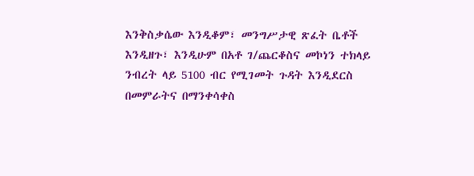እንቅስቃሴው እንዲቆም፣ መንግሥታዊ ጽፈት ቤቶች እንዲዘጉ፣ እንዲሁም በአቶ ገ/ጨርቆስና መኮነን ተክላይ ንብረት ላይ 5100 ብር የሚገመት ጉዳት እንዲደርስ በመምራትና በማንቀሳቀስ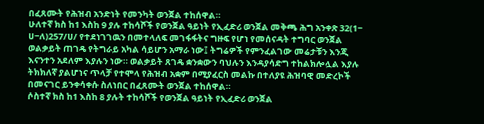በፈጸሙት የሕዝብ አንድነት የመንካት ወንጀል ተከሰዋል።
ሁለተኛ ክስ ከ1 እስከ 9 ያሉ ተከሳሾች የወንጀል ዓይነት የኢፈድሪ ወንጀል መቅጫ ሕግ አንቀጽ 32(1− ሀ−ለ)257/ሀ/ የተደነገገዉን በመተላለፍ መገፋፋትና ግዙፍ የሆነ የመሰናዳት ተግባር ወንጀል ወልቃይት ጠገዴ የትግራይ አካል ሳይሆን አማራ ነው፤ ትግሬዎች የምንፈልገው መሬታቹን እንጂ እናንተን አደለም እያሉን ነው። ወልቃይት ጸገዴ ቋንቋውን ባህሉን እንዳያሳድግ ተከልክሎሏል እያሉ ትክክለኛ ያልሆነና ጥላቻ የተሞላ የሕዝብ አቋም በሚያፈርስ መልኩ በተለያዩ ሕዝባዊ መድረኮች በመናገር ይንቀሳቀሱ ስለነበር በፈጸሙት ወንጀል ተከሰዋል።
ሶስተኛ ክስ ከ1 እስከ 8 ያሉት ተከሳሾች የወንጀል ዓይነት የኢፈድሪ ወንጀል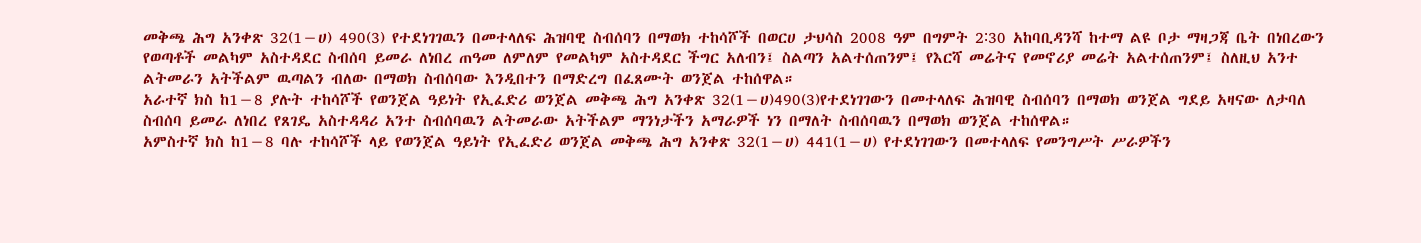መቅጫ ሕግ አንቀጽ 32(1−ሀ) 490(3) የተደነገገዉን በመተላለፍ ሕዝባዊ ስብሰባን በማወክ ተከሳሾች በወርሀ ታህሳስ 2008 ዓም በግምት 2∶30 አከባቢዳንሻ ከተማ ልዩ ቦታ ማዛጋጃ ቤት በነበረውን የወጣቶች መልካም አስተዳደር ስብሰባ ይመራ ለነበረ ጠዓመ ለምለም የመልካም አስተዳደር ችግር አለብን፤ ስልጣን አልተሰጠንም፤ የእርሻ መሬትና የመኖሪያ መሬት አልተሰጠንም፤ ስለዚህ አንተ ልትመራን አትችልም ዉጣልን ብለው በማወክ ስብሰባው እንዲበተን በማድረግ በፈጸሙት ወንጀል ተከሰዋል።
አራተኛ ክስ ከ1−8 ያሉት ተከሳሾች የወንጀል ዓይነት የኢፈድሪ ወንጀል መቅጫ ሕግ አንቀጽ 32(1−ሀ)490(3)የተደነገገውን በመተላለፍ ሕዝባዊ ስብሰባን በማወክ ወንጀል ግደይ አዛናው ለታባለ ስብሰባ ይመራ ለነበረ የጸገዴ አስተዳዳሪ አንተ ስብሰባዉን ልትመራው አትችልም ማንነታችን አማራዎች ነን በማለት ስብሰባዉን በማወክ ወንጀል ተከሰዋል።
አምስተኛ ክስ ከ1−8 ባሉ ተከሳሾች ላይ የወንጀል ዓይነት የኢፈድሪ ወንጀል መቅጫ ሕግ አንቀጽ 32(1−ሀ) 441(1−ሀ) የተደነገገውን በመተላለፍ የመንግሥት ሥራዎችን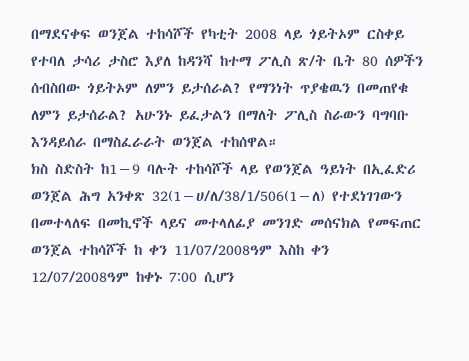በማደናቀፍ ወንጀል ተከሳሾች የካቲት 2008 ላይ ጎይትኦም ርስቀይ የተባለ ታሳሪ ታስሮ እያለ ከዳንሻ ከተማ ፖሊስ ጽ/ት ቤት 80 ሰዎችን ሰብስበው ጎይትኦም ለምን ይታሰራል? የማንነት ጥያቄዉን በመጠየቁ ለምን ይታሰራል? አሁንኑ ይፈታልን በማለት ፖሊስ ስራውን ባግባቡ እንዳይሰራ በማስፈራራት ወንጀል ተከሰዋል።
ክስ ስድስት ከ1−9 ባሉት ተከሳሾች ላይ የወንጀል ዓይነት በኢፈድሪ ወንጀል ሕግ አንቀጽ 32(1−ሀ/ለ/38/1/506(1−ለ) የተደነገገውን በመተላለፍ በመኪኖች ላይና መተላለፊያ መንገድ መሰናክል የመፍጠር ወንጀል ተከሳሾች ከ ቀን 11/07/2008ዓም እስከ ቀን 12/07/2008ዓም ከቀኑ 7∶00 ሲሆን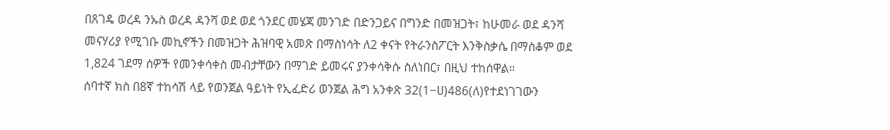በጸገዴ ወረዳ ንኡስ ወረዳ ዳንሻ ወደ ወደ ጎንደር መሄጃ መንገድ በድንጋይና በግንድ በመዝጋት፣ ከሁመራ ወደ ዳንሻ መናሃሪያ የሚገቡ መኪኖችን በመዝጋት ሕዝባዊ አመጽ በማስነሳት ለ2 ቀናት የትራንስፖርት እንቅስቃሴ በማስቆም ወደ 1,824 ገደማ ሰዎች የመንቀሳቀስ መብታቸውን በማገድ ይመሩና ያንቀሳቅሱ ስለነበር፣ በዚህ ተከሰዋል።
ሰባተኛ ክስ በ8ኛ ተከሳሽ ላይ የወንጀል ዓይነት የኢፈድሪ ወንጀል ሕግ አንቀጽ 32(1−ሀ)486(ለ)የተደነገገውን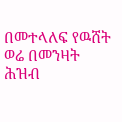በመተላለፍ የዉሸት ወሬ በመንዛት ሕዝብ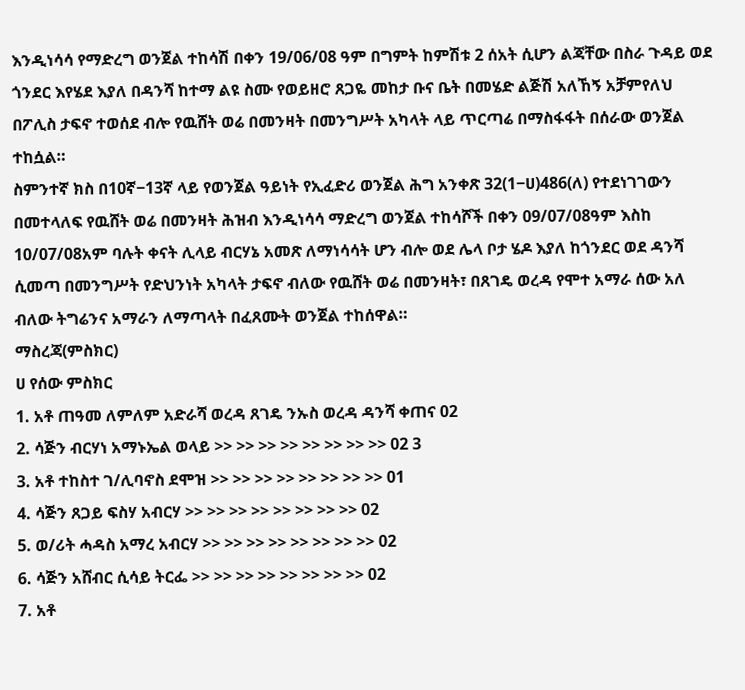እንዲነሳሳ የማድረግ ወንጀል ተከሳሽ በቀን 19/06/08 ዓም በግምት ከምሽቱ 2 ሰአት ሲሆን ልጃቸው በስራ ጉዳይ ወደ ጎንደር እየሄደ እያለ በዳንሻ ከተማ ልዩ ስሙ የወይዘሮ ጸጋዬ መከታ ቡና ቤት በመሄድ ልጅሽ አለኸኝ አቻምየለህ በፖሊስ ታፍኖ ተወሰደ ብሎ የዉሸት ወሬ በመንዛት በመንግሥት አካላት ላይ ጥርጣሬ በማስፋፋት በሰራው ወንጀል ተከሷል።
ስምንተኛ ክስ በ10ኛ−13ኛ ላይ የወንጀል ዓይነት የኢፈድሪ ወንጀል ሕግ አንቀጽ 32(1−ሀ)486(ለ) የተደነገገውን በመተላለፍ የዉሸት ወሬ በመንዛት ሕዝብ እንዲነሳሳ ማድረግ ወንጀል ተከሳሾች በቀን 09/07/08ዓም እስከ 10/07/08አም ባሉት ቀናት ሊላይ ብርሃኔ አመጽ ለማነሳሳት ሆን ብሎ ወደ ሌላ ቦታ ሄዶ እያለ ከጎንደር ወደ ዳንሻ ሲመጣ በመንግሥት የድህንነት አካላት ታፍኖ ብለው የዉሸት ወሬ በመንዛት፣ በጸገዴ ወረዳ የሞተ አማራ ሰው አለ ብለው ትግሬንና አማራን ለማጣላት በፈጸሙት ወንጀል ተከሰዋል።
ማስረጃ(ምስክር)
ሀ የሰው ምስክር
1. አቶ ጠዓመ ለምለም አድራሻ ወረዳ ጸገዴ ንኡስ ወረዳ ዳንሻ ቀጠና 02
2. ሳጅን ብርሃነ አማኑኤል ወላይ >> >> >> >> >> >> >> >> 02 3
3. አቶ ተከስተ ገ/ሊባኖስ ደሞዝ >> >> >> >> >> >> >> >> 01
4. ሳጅን ጸጋይ ፍስሃ አብርሃ >> >> >> >> >> >> >> >> 02
5. ወ/ሪት ሓዳስ አማረ አብርሃ >> >> >> >> >> >> >> >> 02
6. ሳጅን አሸብር ሲሳይ ትርፌ >> >> >> >> >> >> >> >> 02
7. አቶ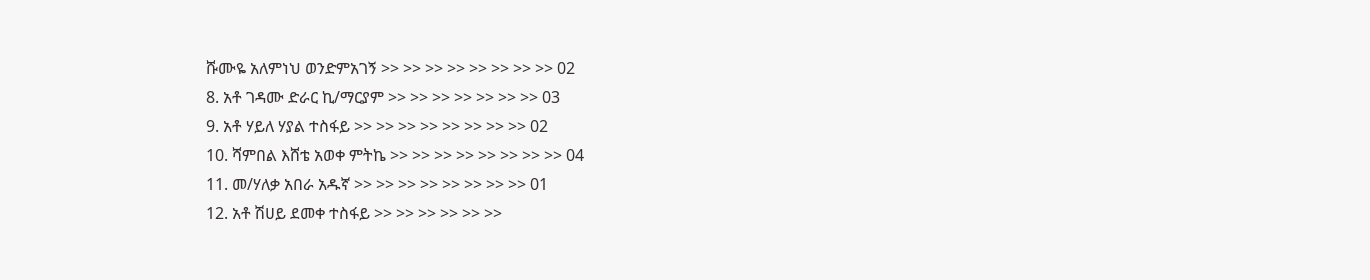ሹሙዬ አለምነህ ወንድምአገኝ >> >> >> >> >> >> >> >> 02
8. አቶ ገዳሙ ድራር ኪ/ማርያም >> >> >> >> >> >> >> 03
9. አቶ ሃይለ ሃያል ተስፋይ >> >> >> >> >> >> >> >> 02
10. ሻምበል እሸቴ አወቀ ምትኬ >> >> >> >> >> >> >> >> 04
11. መ/ሃለቃ አበራ አዱኛ >> >> >> >> >> >> >> >> 01
12. አቶ ሽሀይ ደመቀ ተስፋይ >> >> >> >> >> >>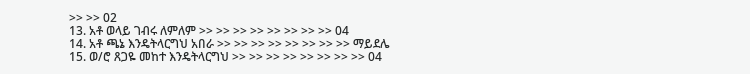>> >> 02
13. አቶ ወላይ ገብሩ ለምለም >> >> >> >> >> >> >> >> 04
14. አቶ ጫኔ እንዴትላርግህ አበራ >> >> >> >> >> >> >> >> ማይደሌ
15. ወ/ሮ ጸጋዬ መከተ እንዴትላርግህ >> >> >> >> >> >> >> >> 04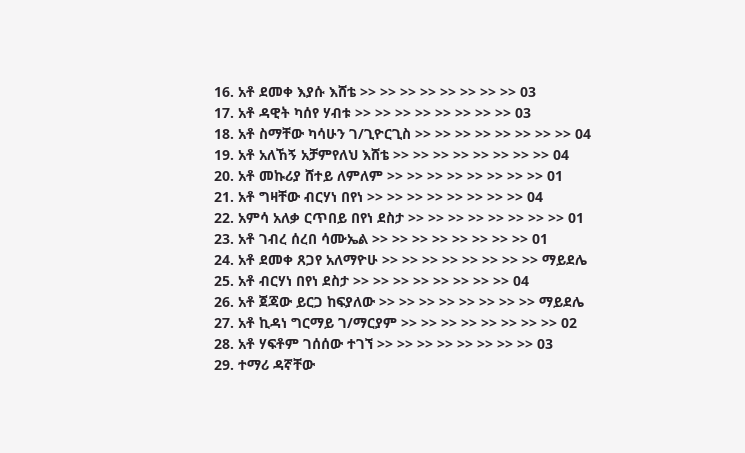16. አቶ ደመቀ እያሱ እሸቴ >> >> >> >> >> >> >> >> 03
17. አቶ ዳዊት ካሰየ ሃብቱ >> >> >> >> >> >> >> >> 03
18. አቶ ስማቸው ካሳሁን ገ/ጊዮርጊስ >> >> >> >> >> >> >> >> 04
19. አቶ አለኸኝ አቻምየለህ እሸቴ >> >> >> >> >> >> >> >> 04
20. አቶ መኩሪያ ሸተይ ለምለም >> >> >> >> >> >> >> >> 01
21. አቶ ግዛቸው ብርሃነ በየነ >> >> >> >> >> >> >> >> 04
22. አምሳ አለቃ ርጥበይ በየነ ደስታ >> >> >> >> >> >> >> >> 01
23. አቶ ገብረ ሰረበ ሳሙኤል >> >> >> >> >> >> >> >> 01
24. አቶ ደመቀ ጸጋየ አለማዮሁ >> >> >> >> >> >> >> >> ማይደሌ
25. አቶ ብርሃነ በየነ ደስታ >> >> >> >> >> >> >> >> 04
26. አቶ ጀጃው ይርጋ ከፍያለው >> >> >> >> >> >> >> >> ማይደሌ
27. አቶ ኪዳነ ግርማይ ገ/ማርያም >> >> >> >> >> >> >> >> 02
28. አቶ ሃፍቶም ገሰሰው ተገኘ >> >> >> >> >> >> >> >> 03
29. ተማሪ ዳኛቸው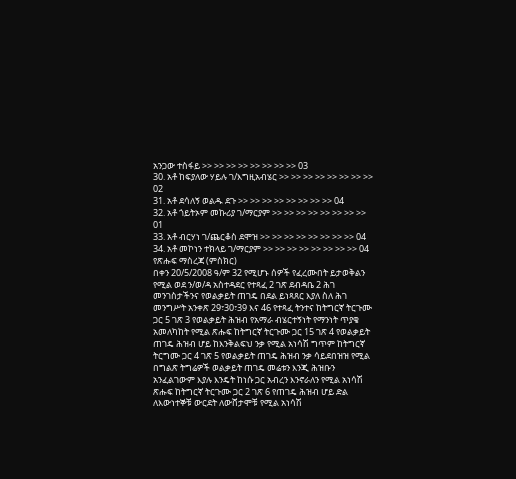አንጋው ተስፋይ >> >> >> >> >> >> >> >> 03
30. አቶ ከፍያለው ሃይሉ ገ/እግዚአብሄር >> >> >> >> >> >> >> >> 02
31. አቶ ደሳለኝ ወልዱ ደጉ >> >> >> >> >> >> >> >> 04
32. አቶ ጎይትኦም መኩሪያ ገ/ማርያም >> >> >> >> >> >> >> >> 01
33. አቶ ብርሃነ ገ/ጨርቆስ ደሞዝ >> >> >> >> >> >> >> >> 04
34. አቶ መኮነን ተክላይ ገ/ማርያም >> >> >> >> >> >> >> >> 04
የጽሑፍ ማስረጃ (ምስክር)
በቀን 20/5/2008 ዓ/ም 32 የሚሆኑ ሰዎች የፈረሙበት ይታወቅልን የሚል ወደ ን/ወ/ዳ አስተዳደር የተጻፈ 2 ገጽ ደብዳቤ 2 ሕገ መንገስታችንና የወልቃይት ጠገዴ በደል ይነጻጸር እያለ ስለ ሕገ መንግሥት አንቀጽ 29፣30፣39 እና 46 የተጻፈ ትንተና ከትግርኛ ትርጉሙ ጋር 5 ገጽ 3 የወልቃይት ሕዝብ የአማራ ብሄርተኝነት የማንነት ጥያቄ አመለካከት የሚል ጽሑፍ ከትግርኛ ትርጉሙ ጋር 15 ገጽ 4 የወልቃይት ጠገዴ ሕዝብ ሆይ ከእንቅልፍህ ንቃ የሚል አነሳሽ ግጥም ከትግርኛ ትርግሙ ጋር 4 ገጽ 5 የወልቃይት ጠገዴ ሕዝብ ንቃ ሳይደበዝዝ የሚል በግልጽ ትግሬዎች ወልቃይት ጠገዴ መሬቱን እንጂ ሕዝቡን አንፈልገውም እያሉ እንዴት ከነሱ ጋር አብረን እንኖራለን የሚል አነሳሽ ጽሑፍ ከትግርኛ ትርጉሙ ጋር 2 ገጽ 6 የጠገዴ ሕዝብ ሆይ ድል ለእውነተኞቹ ውርደት ለውሸታሞቹ የሚል አነሳሽ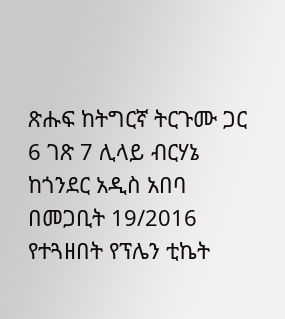ጽሑፍ ከትግርኛ ትርጉሙ ጋር 6 ገጽ 7 ሊላይ ብርሃኔ ከጎንደር አዲስ አበባ በመጋቢት 19/2016 የተጓዘበት የፕሌን ቲኬት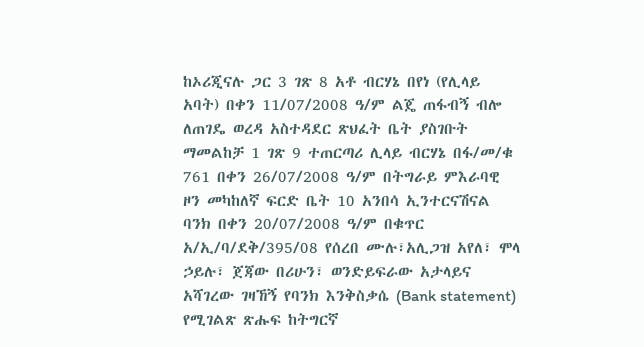ከኦሪጂናሉ ጋር 3 ገጽ 8 አቶ ብርሃኔ በየነ (የሊላይ አባት) በቀን 11/07/2008 ዓ/ም ልጄ ጠፋብኝ ብሎ ለጠገዴ ወረዳ አስተዳደር ጽህፈት ቤት ያስገቡት ማመልከቻ 1 ገጽ 9 ተጠርጣሪ ሊላይ ብርሃኔ በፋ/መ/ቁ 761 በቀን 26/07/2008 ዓ/ም በትግራይ ምእራባዊ ዞን መካከለኛ ፍርድ ቤት 10 አንበሳ ኢንተርናሽናል ባንክ በቀን 20/07/2008 ዓ/ም በቁጥር አ/ኢ/ባ/ደቅ/395/08 የሰረበ ሙሉ፣አሊጋዝ አየለ፣ ሞላ ኃይሉ፣ ጀጃው በሪሁን፣ ወንድይፍራው አታላይና አሻገረው ገዛኸኝ የባንክ እንቅስቃሴ (Bank statement) የሚገልጽ ጽሑፍ ከትግርኛ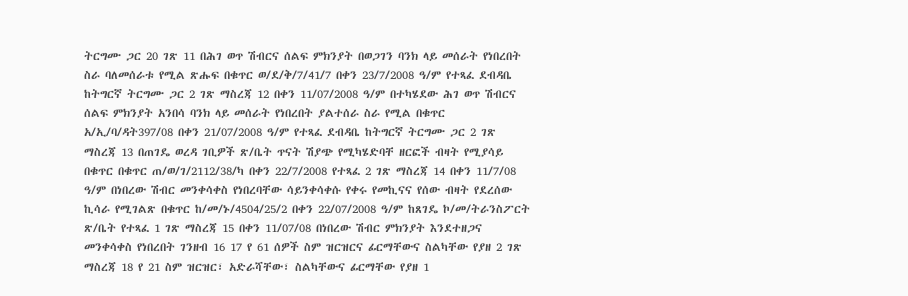ትርግሙ ጋር 20 ገጽ 11 በሕገ ወጥ ሽብርና ሰልፍ ምክንያት በወጋገን ባንክ ላይ መሰራት የነበረበት ስራ ባለመሰራቱ የሚል ጽሑፍ በቁጥር ወ/ደ/ቅ/7/41/7 በቀን 23/7/2008 ዓ/ም የተጻፈ ደብዳቤ ከትግርኛ ትርግሙ ጋር 2 ገጽ ማስረጃ 12 በቀን 11/07/2008 ዓ/ም በተካሄደው ሕገ ወጥ ሽብርና ሰልፍ ምክንያት አንበሳ ባንክ ላይ መሰራት የነበረበት ያልተሰራ ስራ የሚል በቁጥር አ/ኢ/ባ/ዳት397/08 በቀን 21/07/2008 ዓ/ም የተጻፈ ደብዳቤ ከትግርኛ ትርግሙ ጋር 2 ገጽ ማስረጃ 13 በጠገዴ ወረዳ ገቢዎች ጽ/ቤት ጥናት ሽያጭ የሚካሄድባቸ ዘርፎች ብዛት የሚያሳይ በቁጥር በቁጥር ጠ/ወ/ገ/2112/38/ካ በቀን 22/7/2008 የተጻፈ 2 ገጽ ማስረጃ 14 በቀን 11/7/08 ዓ/ም በነበረው ሽብር መንቀሳቀስ የነበረባቸው ሳይንቀሳቀሱ የቀሩ የመኪናና የሰው ብዛት የደረሰው ኪሳራ የሚገልጽ በቁጥር ከ/መ/ኑ/4504/25/2 በቀን 22/07/2008 ዓ/ም ከጸገዴ ኮ/መ/ትራንስፖርት ጽ/ቤት የተጻፈ 1 ገጽ ማስረጃ 15 በቀን 11/07/08 በነበረው ሽብር ምክንያት እንደተዘጋና መንቀሳቀስ የነበረበት ገንዘብ 16 17 የ 61 ሰዎች ስም ዝርዝርና ፊርማቸውና ስልካቸው የያዘ 2 ገጽ ማስረጃ 18 የ 21 ስም ዝርዝር፣ አድራሻቸው፣ ስልካቸውና ፊርማቸው የያዘ 1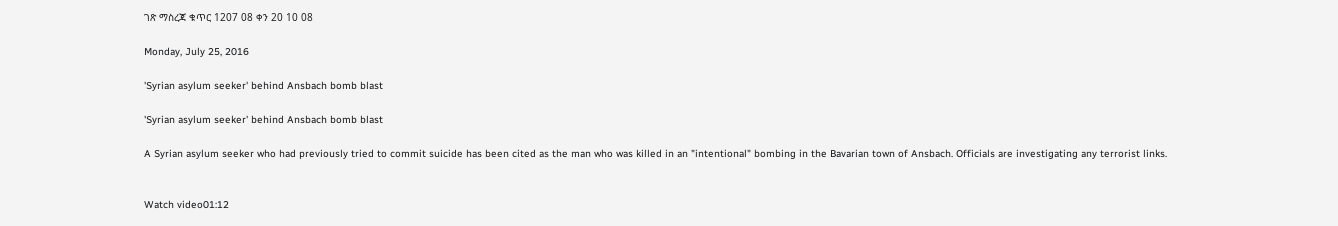ገጽ ማስረጃ ቁጥር 1207 08 ቀን 20 10 08

Monday, July 25, 2016

'Syrian asylum seeker' behind Ansbach bomb blast

'Syrian asylum seeker' behind Ansbach bomb blast

A Syrian asylum seeker who had previously tried to commit suicide has been cited as the man who was killed in an "intentional" bombing in the Bavarian town of Ansbach. Officials are investigating any terrorist links.


Watch video01:12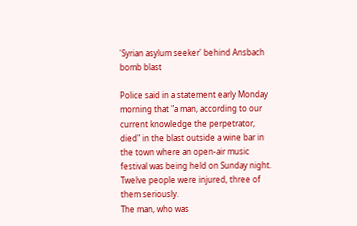'Syrian asylum seeker' behind Ansbach bomb blast

Police said in a statement early Monday morning that "a man, according to our current knowledge the perpetrator, died" in the blast outside a wine bar in the town where an open-air music festival was being held on Sunday night. Twelve people were injured, three of them seriously.
The man, who was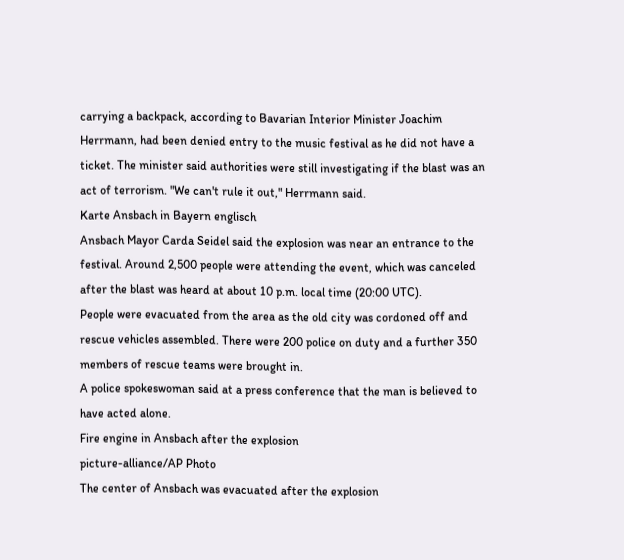carrying a backpack, according to Bavarian Interior Minister Joachim Herrmann, had been denied entry to the music festival as he did not have a ticket. The minister said authorities were still investigating if the blast was an act of terrorism. "We can't rule it out," Herrmann said.
Karte Ansbach in Bayern englisch
Ansbach Mayor Carda Seidel said the explosion was near an entrance to the festival. Around 2,500 people were attending the event, which was canceled after the blast was heard at about 10 p.m. local time (20:00 UTC).
People were evacuated from the area as the old city was cordoned off and rescue vehicles assembled. There were 200 police on duty and a further 350 members of rescue teams were brought in.
A police spokeswoman said at a press conference that the man is believed to have acted alone.
Fire engine in Ansbach after the explosion
picture-alliance/AP Photo
The center of Ansbach was evacuated after the explosion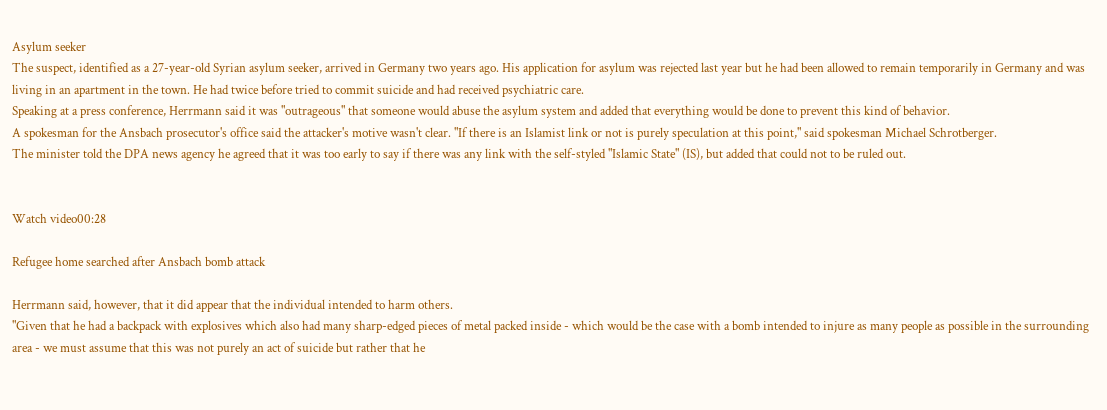Asylum seeker
The suspect, identified as a 27-year-old Syrian asylum seeker, arrived in Germany two years ago. His application for asylum was rejected last year but he had been allowed to remain temporarily in Germany and was living in an apartment in the town. He had twice before tried to commit suicide and had received psychiatric care.
Speaking at a press conference, Herrmann said it was "outrageous" that someone would abuse the asylum system and added that everything would be done to prevent this kind of behavior.
A spokesman for the Ansbach prosecutor's office said the attacker's motive wasn't clear. "If there is an Islamist link or not is purely speculation at this point," said spokesman Michael Schrotberger.
The minister told the DPA news agency he agreed that it was too early to say if there was any link with the self-styled "Islamic State" (IS), but added that could not to be ruled out.


Watch video00:28

Refugee home searched after Ansbach bomb attack

Herrmann said, however, that it did appear that the individual intended to harm others.
"Given that he had a backpack with explosives which also had many sharp-edged pieces of metal packed inside - which would be the case with a bomb intended to injure as many people as possible in the surrounding area - we must assume that this was not purely an act of suicide but rather that he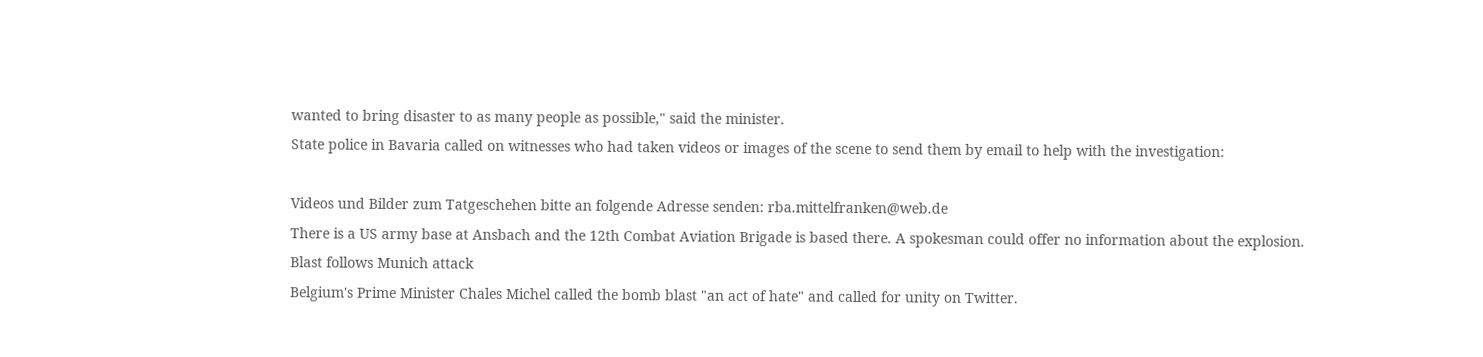wanted to bring disaster to as many people as possible," said the minister.
State police in Bavaria called on witnesses who had taken videos or images of the scene to send them by email to help with the investigation:

Videos und Bilder zum Tatgeschehen bitte an folgende Adresse senden: rba.mittelfranken@web.de
There is a US army base at Ansbach and the 12th Combat Aviation Brigade is based there. A spokesman could offer no information about the explosion.
Blast follows Munich attack
Belgium's Prime Minister Chales Michel called the bomb blast "an act of hate" and called for unity on Twitter.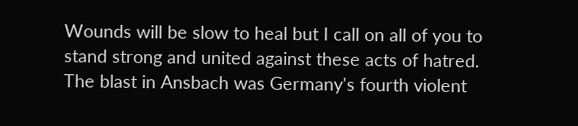Wounds will be slow to heal but I call on all of you to stand strong and united against these acts of hatred.
The blast in Ansbach was Germany's fourth violent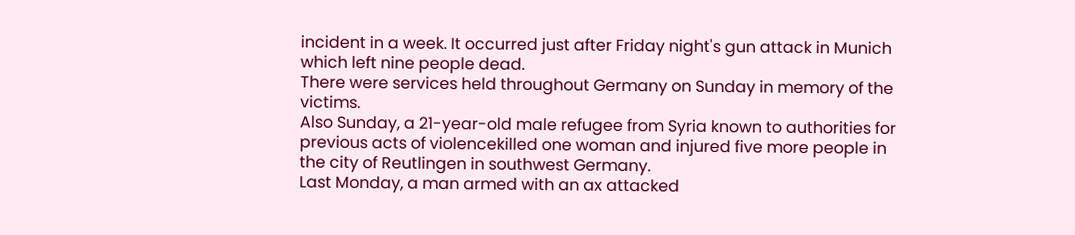incident in a week. It occurred just after Friday night's gun attack in Munich which left nine people dead.
There were services held throughout Germany on Sunday in memory of the victims.
Also Sunday, a 21-year-old male refugee from Syria known to authorities for previous acts of violencekilled one woman and injured five more people in the city of Reutlingen in southwest Germany.
Last Monday, a man armed with an ax attacked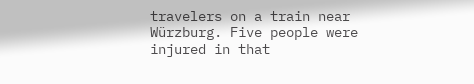travelers on a train near Würzburg. Five people were injured in that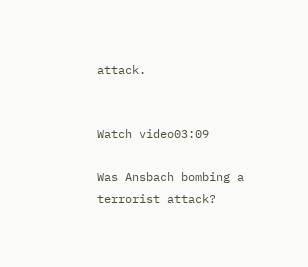attack.


Watch video03:09

Was Ansbach bombing a terrorist attack?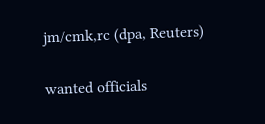jm/cmk,rc (dpa, Reuters)

wanted officials